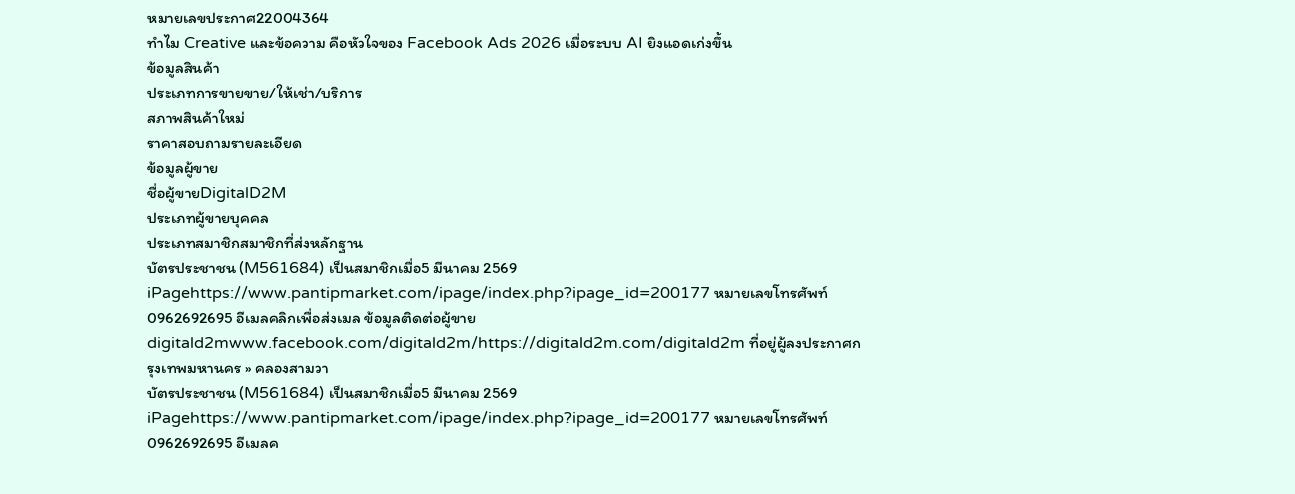หมายเลขประกาศ22004364
ทำไม Creative และข้อความ คือหัวใจของ Facebook Ads 2026 เมื่อระบบ AI ยิงแอดเก่งขึ้น
ข้อมูลสินค้า
ประเภทการขายขาย/ให้เช่า/บริการ
สภาพสินค้าใหม่
ราคาสอบถามรายละเอียด
ข้อมูลผู้ขาย
ชื่อผู้ขายDigitalD2M
ประเภทผู้ขายบุคคล
ประเภทสมาชิกสมาชิกที่ส่งหลักฐาน
บัตรประชาชน (M561684) เป็นสมาชิกเมื่อ5 มีนาคม 2569 iPagehttps://www.pantipmarket.com/ipage/index.php?ipage_id=200177 หมายเลขโทรศัพท์0962692695 อีเมลคลิกเพื่อส่งเมล ข้อมูลติดต่อผู้ขายdigitald2mwww.facebook.com/digitald2m/https://digitald2m.com/digitald2m ที่อยู่ผู้ลงประกาศกรุงเทพมหานคร » คลองสามวา
บัตรประชาชน (M561684) เป็นสมาชิกเมื่อ5 มีนาคม 2569 iPagehttps://www.pantipmarket.com/ipage/index.php?ipage_id=200177 หมายเลขโทรศัพท์0962692695 อีเมลค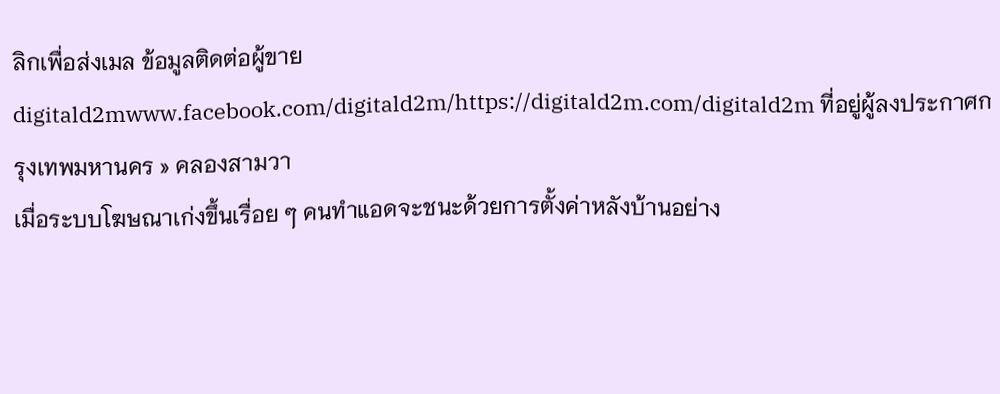ลิกเพื่อส่งเมล ข้อมูลติดต่อผู้ขายdigitald2mwww.facebook.com/digitald2m/https://digitald2m.com/digitald2m ที่อยู่ผู้ลงประกาศกรุงเทพมหานคร » คลองสามวา
เมื่อระบบโฆษณาเก่งขึ้นเรื่อย ๆ คนทำแอดจะชนะด้วยการตั้งค่าหลังบ้านอย่าง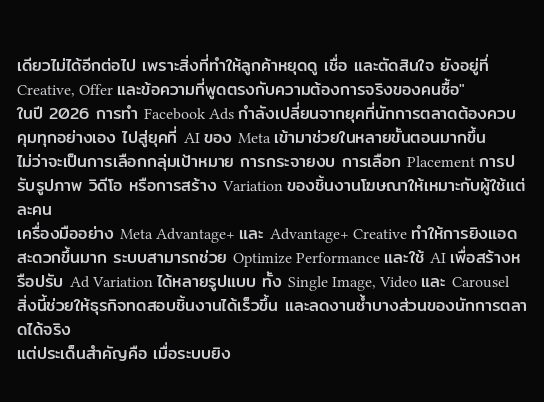เดียวไม่ได้อีกต่อไป เพราะสิ่งที่ทำให้ลูกค้าหยุดดู เชื่อ และตัดสินใจ ยังอยู่ที่ Creative, Offer และข้อความที่พูดตรงกับความต้องการจริงของคนซื้อ"
ในปี 2026 การทำ Facebook Ads กำลังเปลี่ยนจากยุคที่นักการตลาดต้องควบคุมทุกอย่างเอง ไปสู่ยุคที่ AI ของ Meta เข้ามาช่วยในหลายขั้นตอนมากขึ้น
ไม่ว่าจะเป็นการเลือกกลุ่มเป้าหมาย การกระจายงบ การเลือก Placement การปรับรูปภาพ วิดีโอ หรือการสร้าง Variation ของชิ้นงานโฆษณาให้เหมาะกับผู้ใช้แต่ละคน
เครื่องมืออย่าง Meta Advantage+ และ Advantage+ Creative ทำให้การยิงแอดสะดวกขึ้นมาก ระบบสามารถช่วย Optimize Performance และใช้ AI เพื่อสร้างหรือปรับ Ad Variation ได้หลายรูปแบบ ทั้ง Single Image, Video และ Carousel
สิ่งนี้ช่วยให้ธุรกิจทดสอบชิ้นงานได้เร็วขึ้น และลดงานซ้ำบางส่วนของนักการตลาดได้จริง
แต่ประเด็นสำคัญคือ เมื่อระบบยิง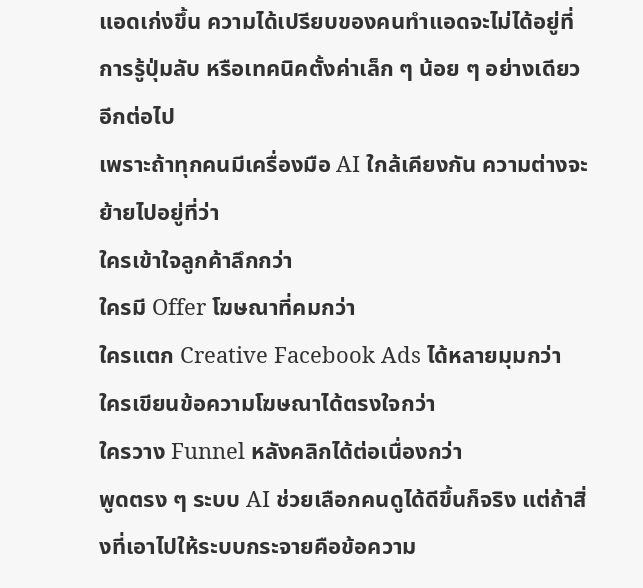แอดเก่งขึ้น ความได้เปรียบของคนทำแอดจะไม่ได้อยู่ที่การรู้ปุ่มลับ หรือเทคนิคตั้งค่าเล็ก ๆ น้อย ๆ อย่างเดียวอีกต่อไป
เพราะถ้าทุกคนมีเครื่องมือ AI ใกล้เคียงกัน ความต่างจะย้ายไปอยู่ที่ว่า
ใครเข้าใจลูกค้าลึกกว่า
ใครมี Offer โฆษณาที่คมกว่า
ใครแตก Creative Facebook Ads ได้หลายมุมกว่า
ใครเขียนข้อความโฆษณาได้ตรงใจกว่า
ใครวาง Funnel หลังคลิกได้ต่อเนื่องกว่า
พูดตรง ๆ ระบบ AI ช่วยเลือกคนดูได้ดีขึ้นก็จริง แต่ถ้าสิ่งที่เอาไปให้ระบบกระจายคือข้อความ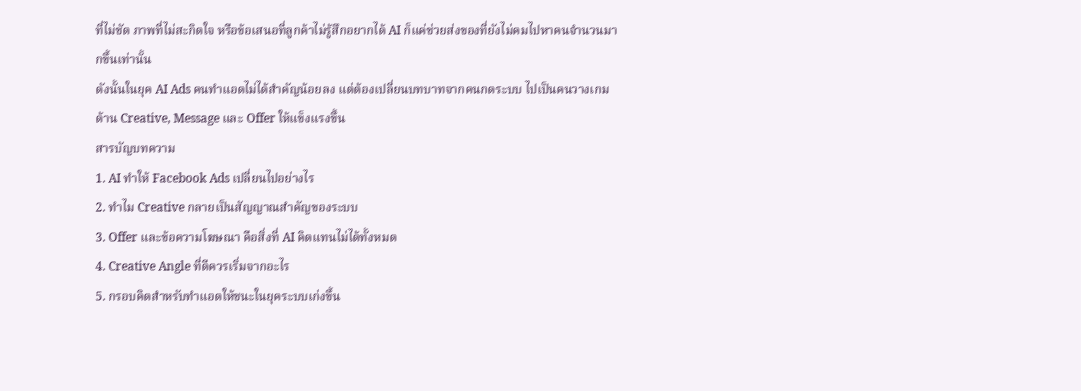ที่ไม่ชัด ภาพที่ไม่สะกิดใจ หรือข้อเสนอที่ลูกค้าไม่รู้สึกอยากได้ AI ก็แค่ช่วยส่งของที่ยังไม่คมไปหาคนจำนวนมากขึ้นเท่านั้น
ดังนั้นในยุค AI Ads คนทำแอดไม่ได้สำคัญน้อยลง แต่ต้องเปลี่ยนบทบาทจากคนกดระบบ ไปเป็นคนวางเกมด้าน Creative, Message และ Offer ให้แข็งแรงขึ้น
สารบัญบทความ
1. AI ทำให้ Facebook Ads เปลี่ยนไปอย่างไร
2. ทำไม Creative กลายเป็นสัญญาณสำคัญของระบบ
3. Offer และข้อความโฆษณา คือสิ่งที่ AI คิดแทนไม่ได้ทั้งหมด
4. Creative Angle ที่ดีควรเริ่มจากอะไร
5. กรอบคิดสำหรับทำแอดให้ชนะในยุคระบบเก่งขึ้น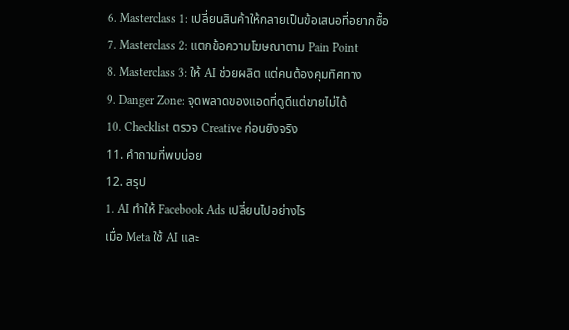6. Masterclass 1: เปลี่ยนสินค้าให้กลายเป็นข้อเสนอที่อยากซื้อ
7. Masterclass 2: แตกข้อความโฆษณาตาม Pain Point
8. Masterclass 3: ให้ AI ช่วยผลิต แต่คนต้องคุมทิศทาง
9. Danger Zone: จุดพลาดของแอดที่ดูดีแต่ขายไม่ได้
10. Checklist ตรวจ Creative ก่อนยิงจริง
11. คำถามที่พบบ่อย
12. สรุป
1. AI ทำให้ Facebook Ads เปลี่ยนไปอย่างไร
เมื่อ Meta ใช้ AI และ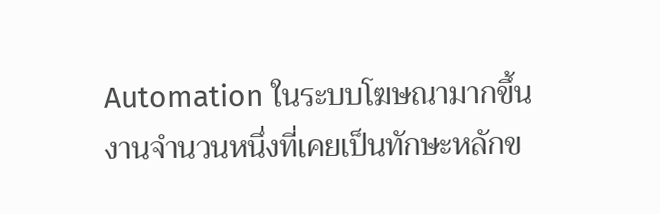Automation ในระบบโฆษณามากขึ้น งานจำนวนหนึ่งที่เคยเป็นทักษะหลักข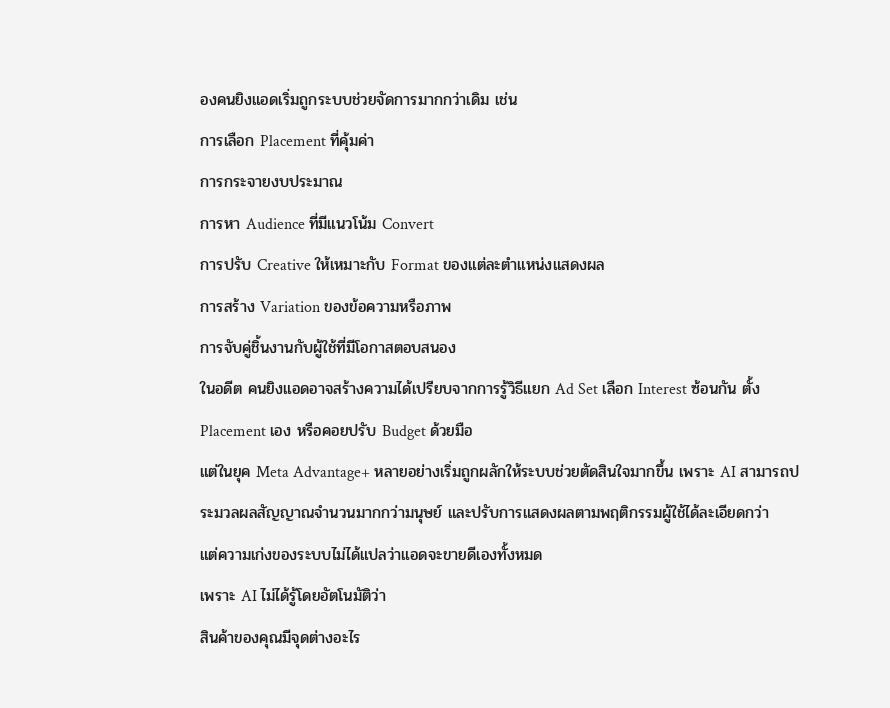องคนยิงแอดเริ่มถูกระบบช่วยจัดการมากกว่าเดิม เช่น
การเลือก Placement ที่คุ้มค่า
การกระจายงบประมาณ
การหา Audience ที่มีแนวโน้ม Convert
การปรับ Creative ให้เหมาะกับ Format ของแต่ละตำแหน่งแสดงผล
การสร้าง Variation ของข้อความหรือภาพ
การจับคู่ชิ้นงานกับผู้ใช้ที่มีโอกาสตอบสนอง
ในอดีต คนยิงแอดอาจสร้างความได้เปรียบจากการรู้วิธีแยก Ad Set เลือก Interest ซ้อนกัน ตั้ง Placement เอง หรือคอยปรับ Budget ด้วยมือ
แต่ในยุค Meta Advantage+ หลายอย่างเริ่มถูกผลักให้ระบบช่วยตัดสินใจมากขึ้น เพราะ AI สามารถประมวลผลสัญญาณจำนวนมากกว่ามนุษย์ และปรับการแสดงผลตามพฤติกรรมผู้ใช้ได้ละเอียดกว่า
แต่ความเก่งของระบบไม่ได้แปลว่าแอดจะขายดีเองทั้งหมด
เพราะ AI ไม่ได้รู้โดยอัตโนมัติว่า
สินค้าของคุณมีจุดต่างอะไร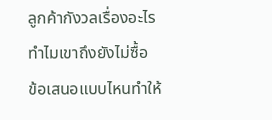ลูกค้ากังวลเรื่องอะไร
ทำไมเขาถึงยังไม่ซื้อ
ข้อเสนอแบบไหนทำให้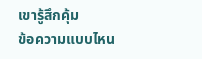เขารู้สึกคุ้ม
ข้อความแบบไหน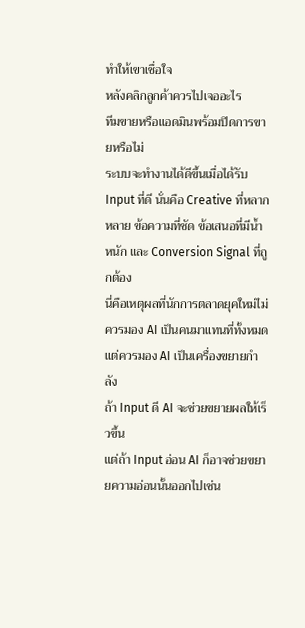ทำให้เขาเชื่อใจ
หลังคลิกลูกค้าควรไปเจออะไร
ทีมขายหรือแอดมินพร้อมปิดการขายหรือไม่
ระบบจะทำงานได้ดีขึ้นเมื่อได้รับ Input ที่ดี นั่นคือ Creative ที่หลากหลาย ข้อความที่ชัด ข้อเสนอที่มีน้ำหนัก และ Conversion Signal ที่ถูกต้อง
นี่คือเหตุผลที่นักการตลาดยุคใหม่ไม่ควรมอง AI เป็นคนมาแทนที่ทั้งหมด แต่ควรมอง AI เป็นเครื่องขยายกำลัง
ถ้า Input ดี AI จะช่วยขยายผลให้เร็วขึ้น
แต่ถ้า Input อ่อน AI ก็อาจช่วยขยายความอ่อนนั้นออกไปเช่น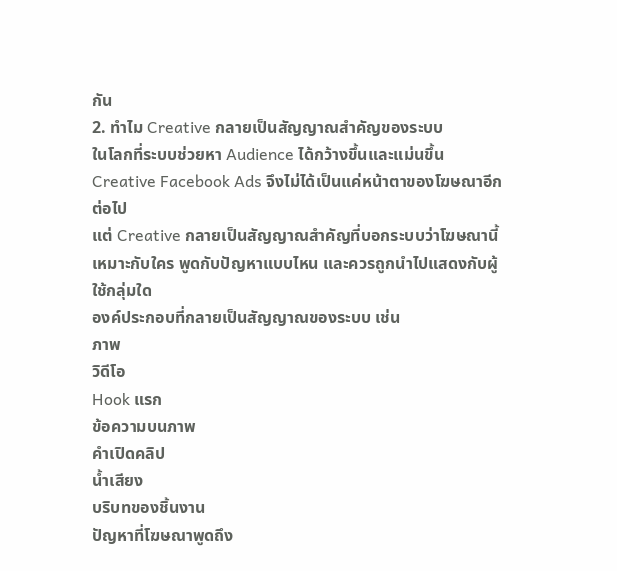กัน
2. ทำไม Creative กลายเป็นสัญญาณสำคัญของระบบ
ในโลกที่ระบบช่วยหา Audience ได้กว้างขึ้นและแม่นขึ้น Creative Facebook Ads จึงไม่ได้เป็นแค่หน้าตาของโฆษณาอีกต่อไป
แต่ Creative กลายเป็นสัญญาณสำคัญที่บอกระบบว่าโฆษณานี้เหมาะกับใคร พูดกับปัญหาแบบไหน และควรถูกนำไปแสดงกับผู้ใช้กลุ่มใด
องค์ประกอบที่กลายเป็นสัญญาณของระบบ เช่น
ภาพ
วิดีโอ
Hook แรก
ข้อความบนภาพ
คำเปิดคลิป
น้ำเสียง
บริบทของชิ้นงาน
ปัญหาที่โฆษณาพูดถึง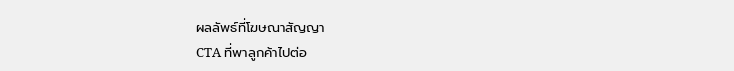ผลลัพธ์ที่โฆษณาสัญญา
CTA ที่พาลูกค้าไปต่อ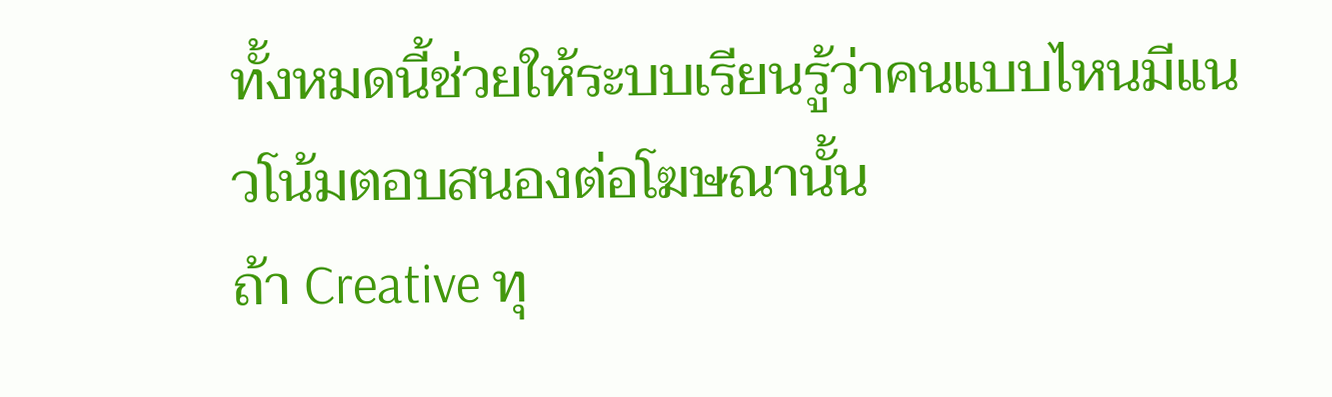ทั้งหมดนี้ช่วยให้ระบบเรียนรู้ว่าคนแบบไหนมีแนวโน้มตอบสนองต่อโฆษณานั้น
ถ้า Creative ทุ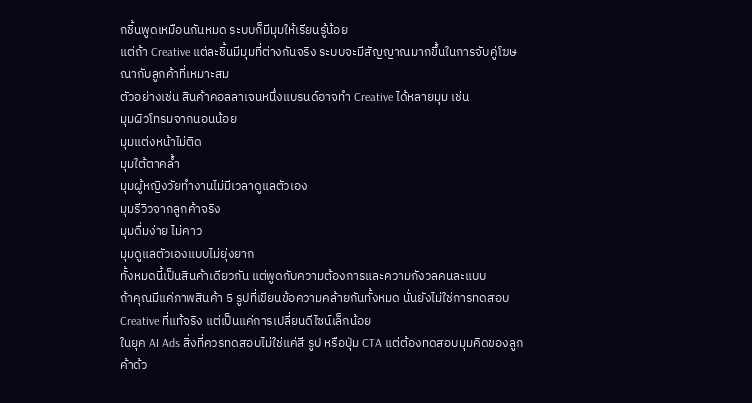กชิ้นพูดเหมือนกันหมด ระบบก็มีมุมให้เรียนรู้น้อย
แต่ถ้า Creative แต่ละชิ้นมีมุมที่ต่างกันจริง ระบบจะมีสัญญาณมากขึ้นในการจับคู่โฆษณากับลูกค้าที่เหมาะสม
ตัวอย่างเช่น สินค้าคอลลาเจนหนึ่งแบรนด์อาจทำ Creative ได้หลายมุม เช่น
มุมผิวโทรมจากนอนน้อย
มุมแต่งหน้าไม่ติด
มุมใต้ตาคล้ำ
มุมผู้หญิงวัยทำงานไม่มีเวลาดูแลตัวเอง
มุมรีวิวจากลูกค้าจริง
มุมดื่มง่าย ไม่คาว
มุมดูแลตัวเองแบบไม่ยุ่งยาก
ทั้งหมดนี้เป็นสินค้าเดียวกัน แต่พูดกับความต้องการและความกังวลคนละแบบ
ถ้าคุณมีแค่ภาพสินค้า 5 รูปที่เขียนข้อความคล้ายกันทั้งหมด นั่นยังไม่ใช่การทดสอบ Creative ที่แท้จริง แต่เป็นแค่การเปลี่ยนดีไซน์เล็กน้อย
ในยุค AI Ads สิ่งที่ควรทดสอบไม่ใช่แค่สี รูป หรือปุ่ม CTA แต่ต้องทดสอบมุมคิดของลูกค้าด้ว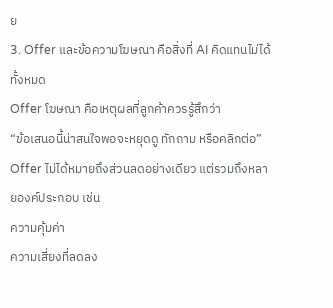ย
3. Offer และข้อความโฆษณา คือสิ่งที่ AI คิดแทนไม่ได้ทั้งหมด
Offer โฆษณา คือเหตุผลที่ลูกค้าควรรู้สึกว่า
“ข้อเสนอนี้น่าสนใจพอจะหยุดดู ทักถาม หรือคลิกต่อ”
Offer ไม่ได้หมายถึงส่วนลดอย่างเดียว แต่รวมถึงหลายองค์ประกอบ เช่น
ความคุ้มค่า
ความเสี่ยงที่ลดลง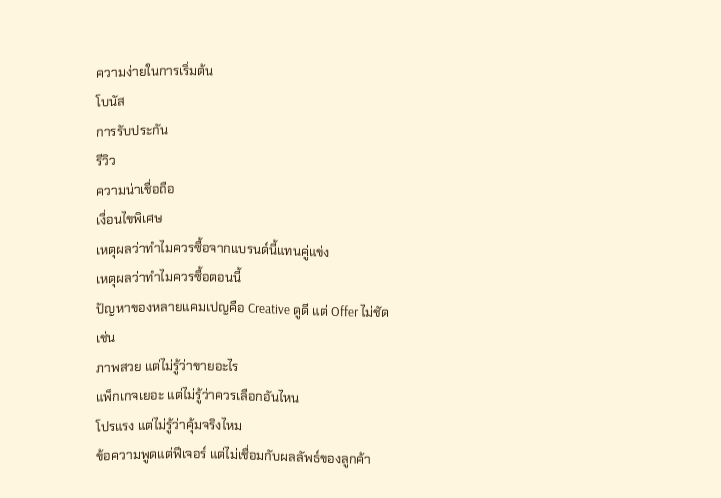ความง่ายในการเริ่มต้น
โบนัส
การรับประกัน
รีวิว
ความน่าเชื่อถือ
เงื่อนไขพิเศษ
เหตุผลว่าทำไมควรซื้อจากแบรนด์นี้แทนคู่แข่ง
เหตุผลว่าทำไมควรซื้อตอนนี้
ปัญหาของหลายแคมเปญคือ Creative ดูดี แต่ Offer ไม่ชัด
เช่น
ภาพสวย แต่ไม่รู้ว่าขายอะไร
แพ็กเกจเยอะ แต่ไม่รู้ว่าควรเลือกอันไหน
โปรแรง แต่ไม่รู้ว่าคุ้มจริงไหม
ข้อความพูดแต่ฟีเจอร์ แต่ไม่เชื่อมกับผลลัพธ์ของลูกค้า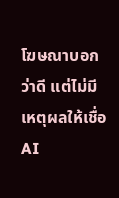โฆษณาบอกว่าดี แต่ไม่มีเหตุผลให้เชื่อ
AI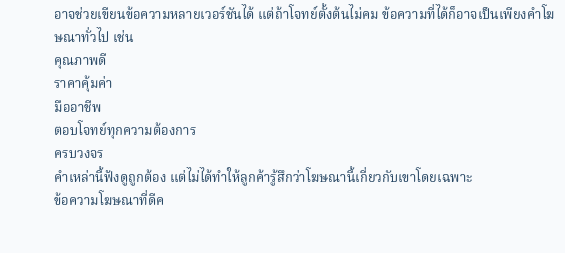อาจช่วยเขียนข้อความหลายเวอร์ชันได้ แต่ถ้าโจทย์ตั้งต้นไม่คม ข้อความที่ได้ก็อาจเป็นเพียงคำโฆษณาทั่วไป เช่น
คุณภาพดี
ราคาคุ้มค่า
มืออาชีพ
ตอบโจทย์ทุกความต้องการ
ครบวงจร
คำเหล่านี้ฟังดูถูกต้อง แต่ไม่ได้ทำให้ลูกค้ารู้สึกว่าโฆษณานี้เกี่ยวกับเขาโดยเฉพาะ
ข้อความโฆษณาที่ดีค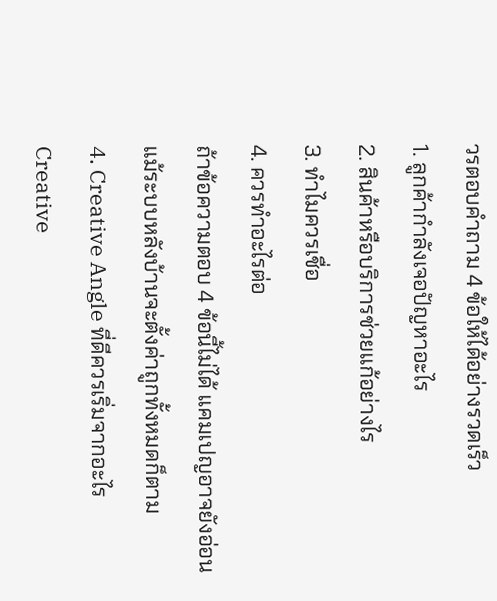วรตอบคำถาม 4 ข้อให้ได้อย่างรวดเร็ว
1. ลูกค้ากำลังเจอปัญหาอะไร
2. สินค้าหรือบริการช่วยแก้อย่างไร
3. ทำไมควรเชื่อ
4. ควรทำอะไรต่อ
ถ้าข้อความตอบ 4 ข้อนี้ไม่ได้ แคมเปญอาจยังอ่อน แม้ระบบหลังบ้านจะตั้งค่าถูกทั้งหมดก็ตาม
4. Creative Angle ที่ดีควรเริ่มจากอะไร
Creative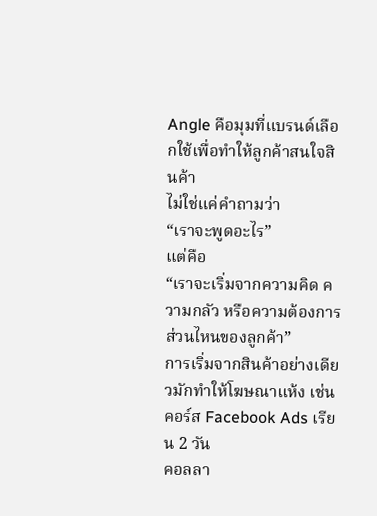Angle คือมุมที่แบรนด์เลือกใช้เพื่อทำให้ลูกค้าสนใจสินค้า
ไม่ใช่แค่คำถามว่า
“เราจะพูดอะไร”
แต่คือ
“เราจะเริ่มจากความคิด ความกลัว หรือความต้องการส่วนไหนของลูกค้า”
การเริ่มจากสินค้าอย่างเดียวมักทำให้โฆษณาแห้ง เช่น
คอร์ส Facebook Ads เรียน 2 วัน
คอลลา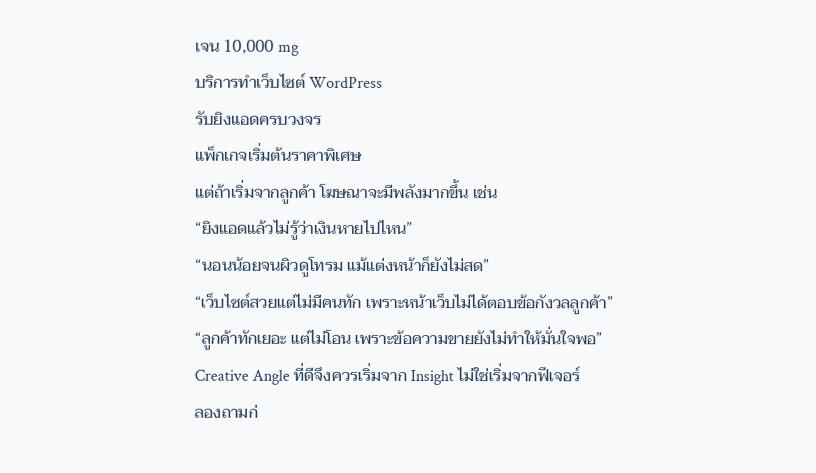เจน 10,000 mg
บริการทำเว็บไซต์ WordPress
รับยิงแอดครบวงจร
แพ็กเกจเริ่มต้นราคาพิเศษ
แต่ถ้าเริ่มจากลูกค้า โฆษณาจะมีพลังมากขึ้น เช่น
“ยิงแอดแล้วไม่รู้ว่าเงินหายไปไหน”
“นอนน้อยจนผิวดูโทรม แม้แต่งหน้าก็ยังไม่สด”
“เว็บไซต์สวยแต่ไม่มีคนทัก เพราะหน้าเว็บไม่ได้ตอบข้อกังวลลูกค้า”
“ลูกค้าทักเยอะ แต่ไม่โอน เพราะข้อความขายยังไม่ทำให้มั่นใจพอ”
Creative Angle ที่ดีจึงควรเริ่มจาก Insight ไม่ใช่เริ่มจากฟีเจอร์
ลองถามก่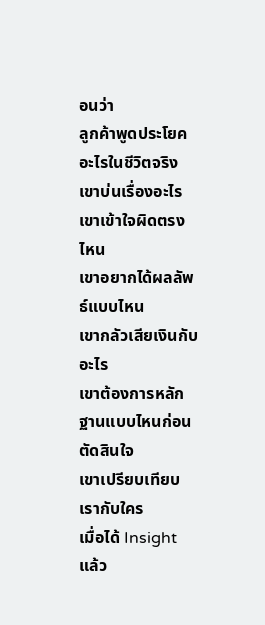อนว่า
ลูกค้าพูดประโยคอะไรในชีวิตจริง
เขาบ่นเรื่องอะไร
เขาเข้าใจผิดตรงไหน
เขาอยากได้ผลลัพธ์แบบไหน
เขากลัวเสียเงินกับอะไร
เขาต้องการหลักฐานแบบไหนก่อนตัดสินใจ
เขาเปรียบเทียบเรากับใคร
เมื่อได้ Insight แล้ว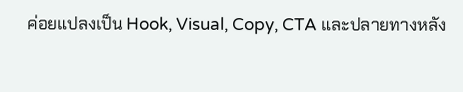ค่อยแปลงเป็น Hook, Visual, Copy, CTA และปลายทางหลัง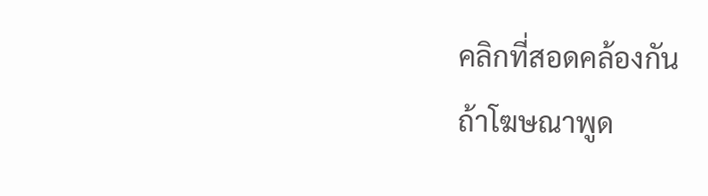คลิกที่สอดคล้องกัน
ถ้าโฆษณาพูด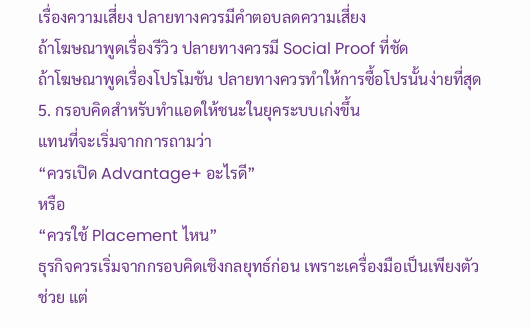เรื่องความเสี่ยง ปลายทางควรมีคำตอบลดความเสี่ยง
ถ้าโฆษณาพูดเรื่องรีวิว ปลายทางควรมี Social Proof ที่ชัด
ถ้าโฆษณาพูดเรื่องโปรโมชัน ปลายทางควรทำให้การซื้อโปรนั้นง่ายที่สุด
5. กรอบคิดสำหรับทำแอดให้ชนะในยุคระบบเก่งขึ้น
แทนที่จะเริ่มจากการถามว่า
“ควรเปิด Advantage+ อะไรดี”
หรือ
“ควรใช้ Placement ไหน”
ธุรกิจควรเริ่มจากกรอบคิดเชิงกลยุทธ์ก่อน เพราะเครื่องมือเป็นเพียงตัวช่วย แต่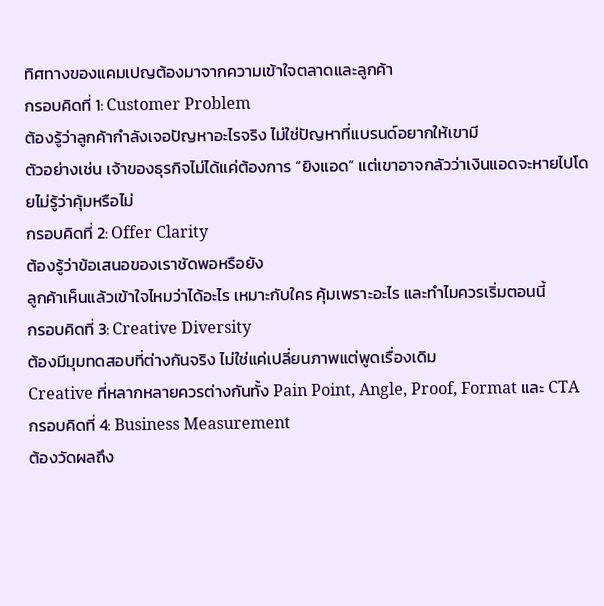ทิศทางของแคมเปญต้องมาจากความเข้าใจตลาดและลูกค้า
กรอบคิดที่ 1: Customer Problem
ต้องรู้ว่าลูกค้ากำลังเจอปัญหาอะไรจริง ไม่ใช่ปัญหาที่แบรนด์อยากให้เขามี
ตัวอย่างเช่น เจ้าของธุรกิจไม่ได้แค่ต้องการ “ยิงแอด” แต่เขาอาจกลัวว่าเงินแอดจะหายไปโดยไม่รู้ว่าคุ้มหรือไม่
กรอบคิดที่ 2: Offer Clarity
ต้องรู้ว่าข้อเสนอของเราชัดพอหรือยัง
ลูกค้าเห็นแล้วเข้าใจไหมว่าได้อะไร เหมาะกับใคร คุ้มเพราะอะไร และทำไมควรเริ่มตอนนี้
กรอบคิดที่ 3: Creative Diversity
ต้องมีมุมทดสอบที่ต่างกันจริง ไม่ใช่แค่เปลี่ยนภาพแต่พูดเรื่องเดิม
Creative ที่หลากหลายควรต่างกันทั้ง Pain Point, Angle, Proof, Format และ CTA
กรอบคิดที่ 4: Business Measurement
ต้องวัดผลถึง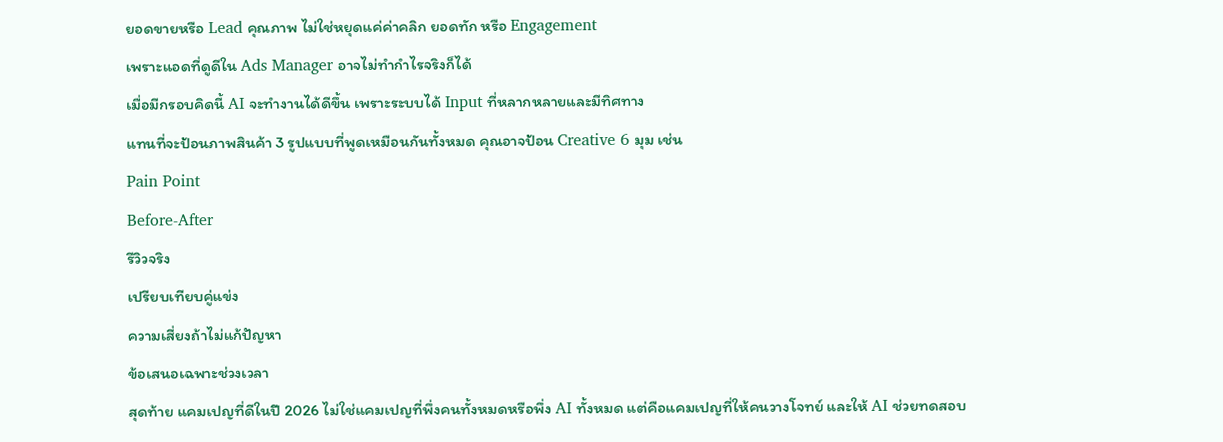ยอดขายหรือ Lead คุณภาพ ไม่ใช่หยุดแค่ค่าคลิก ยอดทัก หรือ Engagement
เพราะแอดที่ดูดีใน Ads Manager อาจไม่ทำกำไรจริงก็ได้
เมื่อมีกรอบคิดนี้ AI จะทำงานได้ดีขึ้น เพราะระบบได้ Input ที่หลากหลายและมีทิศทาง
แทนที่จะป้อนภาพสินค้า 3 รูปแบบที่พูดเหมือนกันทั้งหมด คุณอาจป้อน Creative 6 มุม เช่น
Pain Point
Before-After
รีวิวจริง
เปรียบเทียบคู่แข่ง
ความเสี่ยงถ้าไม่แก้ปัญหา
ข้อเสนอเฉพาะช่วงเวลา
สุดท้าย แคมเปญที่ดีในปี 2026 ไม่ใช่แคมเปญที่พึ่งคนทั้งหมดหรือพึ่ง AI ทั้งหมด แต่คือแคมเปญที่ให้คนวางโจทย์ และให้ AI ช่วยทดสอบ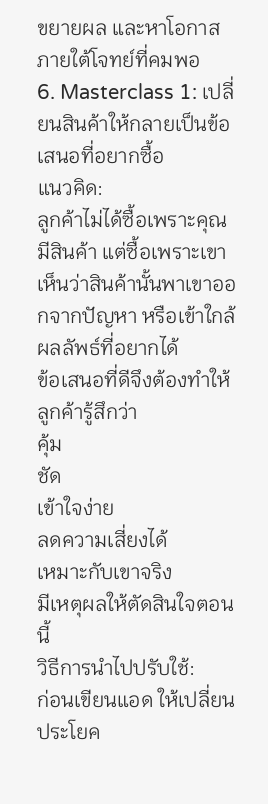ขยายผล และหาโอกาสภายใต้โจทย์ที่คมพอ
6. Masterclass 1: เปลี่ยนสินค้าให้กลายเป็นข้อเสนอที่อยากซื้อ
แนวคิด:
ลูกค้าไม่ได้ซื้อเพราะคุณมีสินค้า แต่ซื้อเพราะเขาเห็นว่าสินค้านั้นพาเขาออกจากปัญหา หรือเข้าใกล้ผลลัพธ์ที่อยากได้
ข้อเสนอที่ดีจึงต้องทำให้ลูกค้ารู้สึกว่า
คุ้ม
ชัด
เข้าใจง่าย
ลดความเสี่ยงได้
เหมาะกับเขาจริง
มีเหตุผลให้ตัดสินใจตอนนี้
วิธีการนำไปปรับใช้:
ก่อนเขียนแอด ให้เปลี่ยนประโยค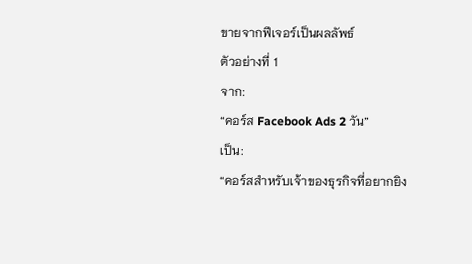ขายจากฟีเจอร์เป็นผลลัพธ์
ตัวอย่างที่ 1
จาก:
“คอร์ส Facebook Ads 2 วัน”
เป็น:
“คอร์สสำหรับเจ้าของธุรกิจที่อยากยิง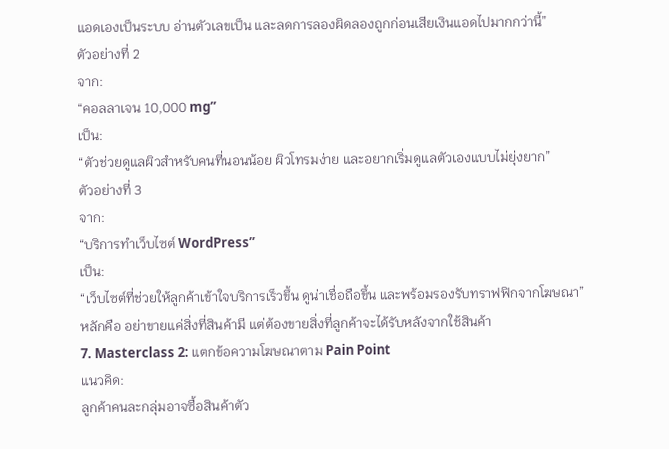แอดเองเป็นระบบ อ่านตัวเลขเป็น และลดการลองผิดลองถูกก่อนเสียเงินแอดไปมากกว่านี้”
ตัวอย่างที่ 2
จาก:
“คอลลาเจน 10,000 mg”
เป็น:
“ตัวช่วยดูแลผิวสำหรับคนที่นอนน้อย ผิวโทรมง่าย และอยากเริ่มดูแลตัวเองแบบไม่ยุ่งยาก”
ตัวอย่างที่ 3
จาก:
“บริการทำเว็บไซต์ WordPress”
เป็น:
“เว็บไซต์ที่ช่วยให้ลูกค้าเข้าใจบริการเร็วขึ้น ดูน่าเชื่อถือขึ้น และพร้อมรองรับทราฟฟิกจากโฆษณา”
หลักคือ อย่าขายแค่สิ่งที่สินค้ามี แต่ต้องขายสิ่งที่ลูกค้าจะได้รับหลังจากใช้สินค้า
7. Masterclass 2: แตกข้อความโฆษณาตาม Pain Point
แนวคิด:
ลูกค้าคนละกลุ่มอาจซื้อสินค้าตัว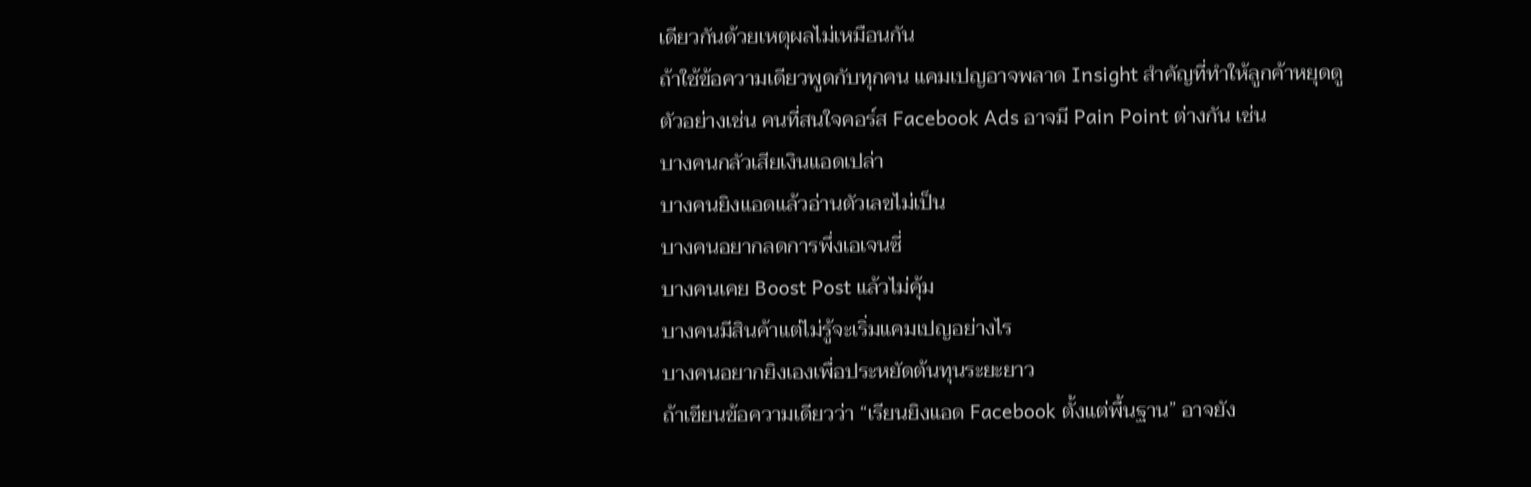เดียวกันด้วยเหตุผลไม่เหมือนกัน
ถ้าใช้ข้อความเดียวพูดกับทุกคน แคมเปญอาจพลาด Insight สำคัญที่ทำให้ลูกค้าหยุดดู
ตัวอย่างเช่น คนที่สนใจคอร์ส Facebook Ads อาจมี Pain Point ต่างกัน เช่น
บางคนกลัวเสียเงินแอดเปล่า
บางคนยิงแอดแล้วอ่านตัวเลขไม่เป็น
บางคนอยากลดการพึ่งเอเจนซี่
บางคนเคย Boost Post แล้วไม่คุ้ม
บางคนมีสินค้าแต่ไม่รู้จะเริ่มแคมเปญอย่างไร
บางคนอยากยิงเองเพื่อประหยัดต้นทุนระยะยาว
ถ้าเขียนข้อความเดียวว่า “เรียนยิงแอด Facebook ตั้งแต่พื้นฐาน” อาจยัง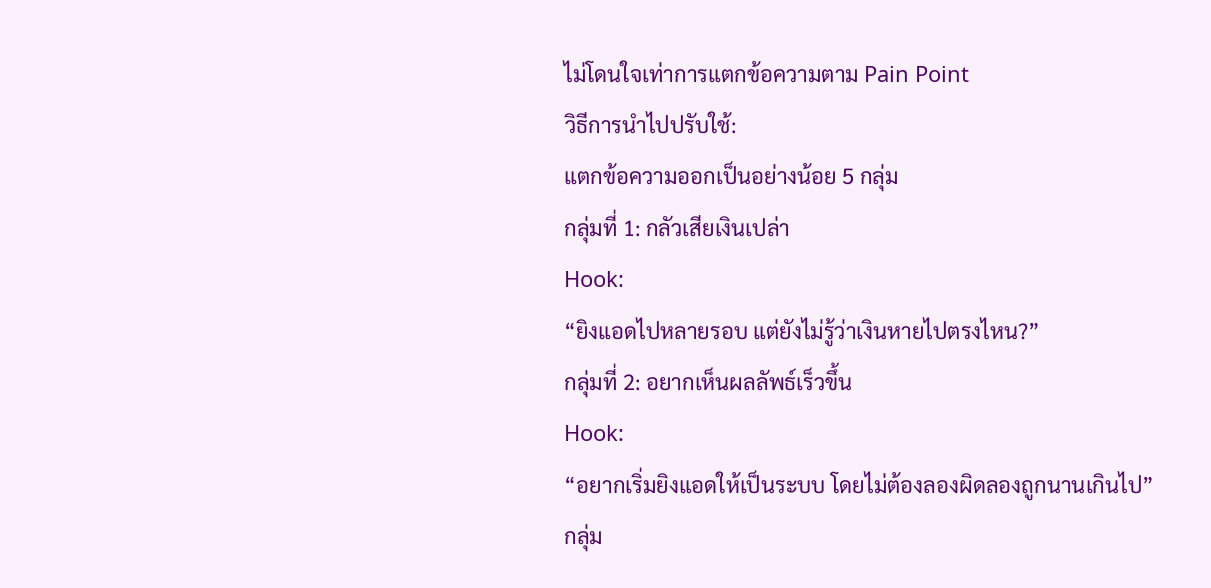ไม่โดนใจเท่าการแตกข้อความตาม Pain Point
วิธีการนำไปปรับใช้:
แตกข้อความออกเป็นอย่างน้อย 5 กลุ่ม
กลุ่มที่ 1: กลัวเสียเงินเปล่า
Hook:
“ยิงแอดไปหลายรอบ แต่ยังไม่รู้ว่าเงินหายไปตรงไหน?”
กลุ่มที่ 2: อยากเห็นผลลัพธ์เร็วขึ้น
Hook:
“อยากเริ่มยิงแอดให้เป็นระบบ โดยไม่ต้องลองผิดลองถูกนานเกินไป”
กลุ่ม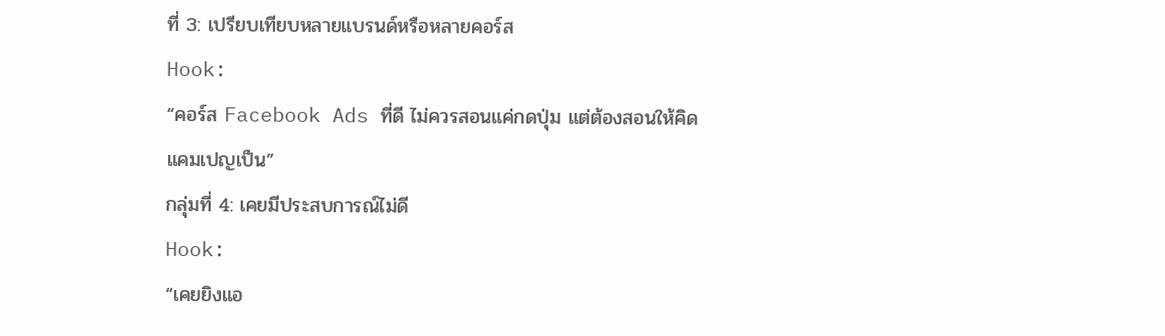ที่ 3: เปรียบเทียบหลายแบรนด์หรือหลายคอร์ส
Hook:
“คอร์ส Facebook Ads ที่ดี ไม่ควรสอนแค่กดปุ่ม แต่ต้องสอนให้คิดแคมเปญเป็น”
กลุ่มที่ 4: เคยมีประสบการณ์ไม่ดี
Hook:
“เคยยิงแอ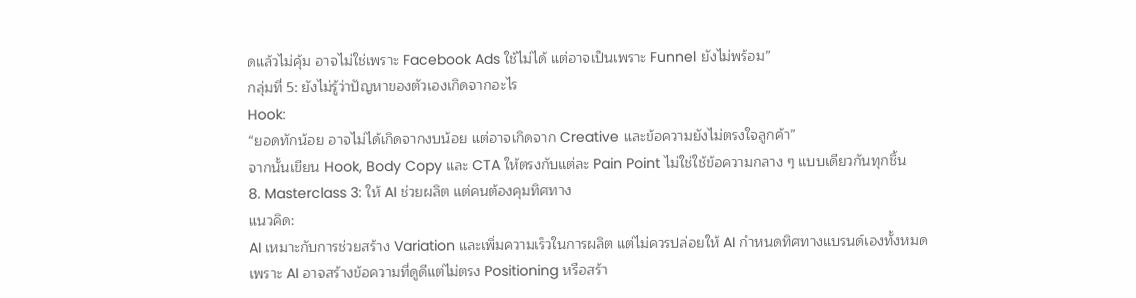ดแล้วไม่คุ้ม อาจไม่ใช่เพราะ Facebook Ads ใช้ไม่ได้ แต่อาจเป็นเพราะ Funnel ยังไม่พร้อม”
กลุ่มที่ 5: ยังไม่รู้ว่าปัญหาของตัวเองเกิดจากอะไร
Hook:
“ยอดทักน้อย อาจไม่ได้เกิดจากงบน้อย แต่อาจเกิดจาก Creative และข้อความยังไม่ตรงใจลูกค้า”
จากนั้นเขียน Hook, Body Copy และ CTA ให้ตรงกับแต่ละ Pain Point ไม่ใช่ใช้ข้อความกลาง ๆ แบบเดียวกันทุกชิ้น
8. Masterclass 3: ให้ AI ช่วยผลิต แต่คนต้องคุมทิศทาง
แนวคิด:
AI เหมาะกับการช่วยสร้าง Variation และเพิ่มความเร็วในการผลิต แต่ไม่ควรปล่อยให้ AI กำหนดทิศทางแบรนด์เองทั้งหมด
เพราะ AI อาจสร้างข้อความที่ดูดีแต่ไม่ตรง Positioning หรือสร้า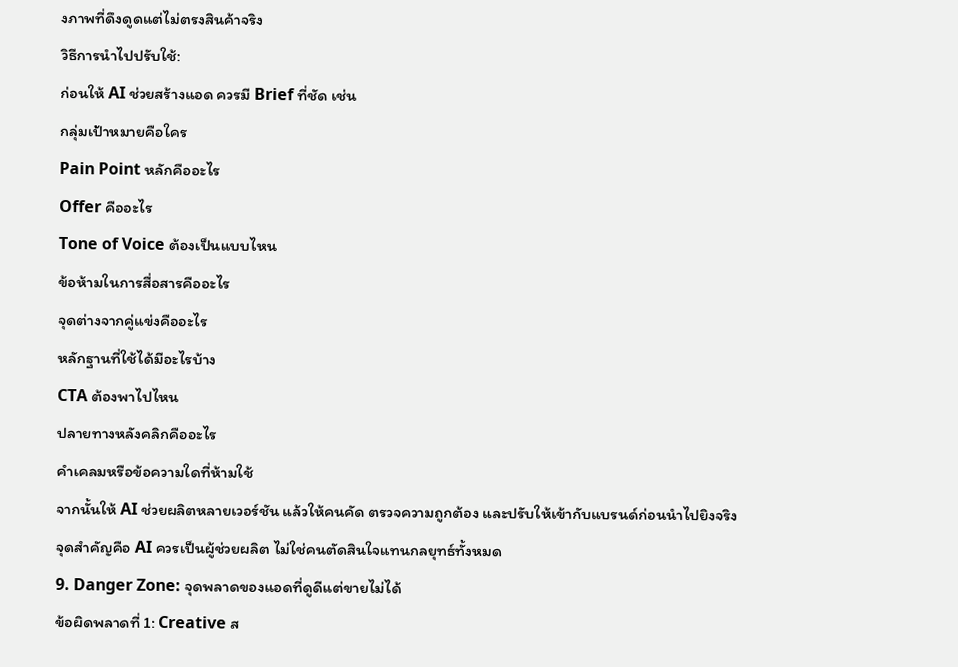งภาพที่ดึงดูดแต่ไม่ตรงสินค้าจริง
วิธีการนำไปปรับใช้:
ก่อนให้ AI ช่วยสร้างแอด ควรมี Brief ที่ชัด เช่น
กลุ่มเป้าหมายคือใคร
Pain Point หลักคืออะไร
Offer คืออะไร
Tone of Voice ต้องเป็นแบบไหน
ข้อห้ามในการสื่อสารคืออะไร
จุดต่างจากคู่แข่งคืออะไร
หลักฐานที่ใช้ได้มีอะไรบ้าง
CTA ต้องพาไปไหน
ปลายทางหลังคลิกคืออะไร
คำเคลมหรือข้อความใดที่ห้ามใช้
จากนั้นให้ AI ช่วยผลิตหลายเวอร์ชัน แล้วให้คนคัด ตรวจความถูกต้อง และปรับให้เข้ากับแบรนด์ก่อนนำไปยิงจริง
จุดสำคัญคือ AI ควรเป็นผู้ช่วยผลิต ไม่ใช่คนตัดสินใจแทนกลยุทธ์ทั้งหมด
9. Danger Zone: จุดพลาดของแอดที่ดูดีแต่ขายไม่ได้
ข้อผิดพลาดที่ 1: Creative ส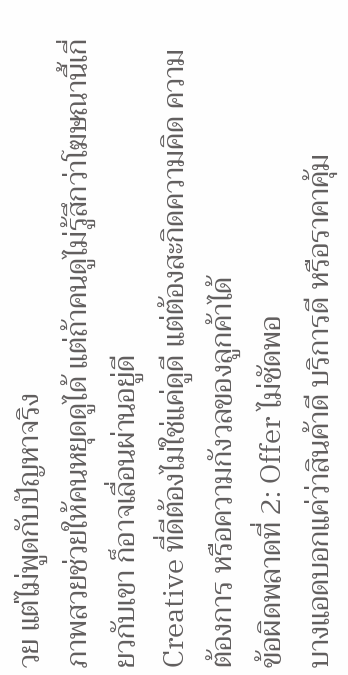วย แต่ไม่พูดกับปัญหาจริง
ภาพสวยช่วยให้คนหยุดดูได้ แต่ถ้าคนดูไม่รู้สึกว่าโฆษณานี้เกี่ยวกับเขา ก็อาจเลื่อนผ่านอยู่ดี
Creative ที่ดีต้องไม่ใช่แค่ดูดี แต่ต้องสะกิดความคิด ความต้องการ หรือความกังวลของลูกค้าได้
ข้อผิดพลาดที่ 2: Offer ไม่ชัดพอ
บางแอดบอกแค่ว่าสินค้าดี บริการดี หรือราคาคุ้ม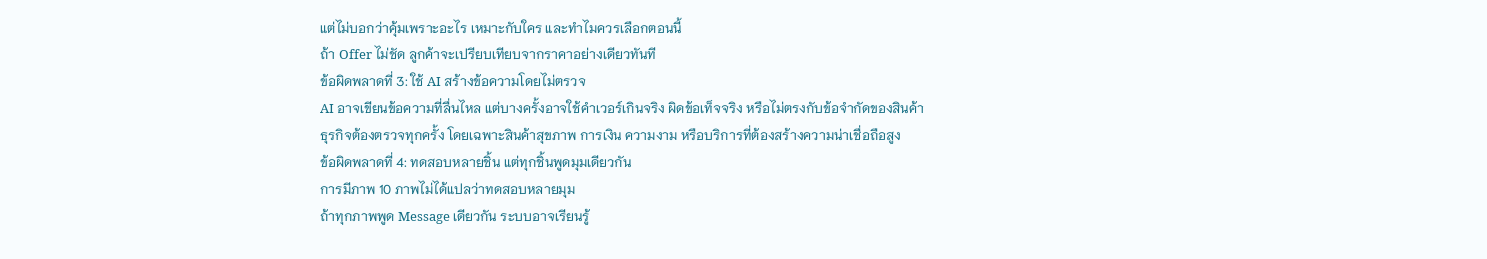แต่ไม่บอกว่าคุ้มเพราะอะไร เหมาะกับใคร และทำไมควรเลือกตอนนี้
ถ้า Offer ไม่ชัด ลูกค้าจะเปรียบเทียบจากราคาอย่างเดียวทันที
ข้อผิดพลาดที่ 3: ใช้ AI สร้างข้อความโดยไม่ตรวจ
AI อาจเขียนข้อความที่ลื่นไหล แต่บางครั้งอาจใช้คำเวอร์เกินจริง ผิดข้อเท็จจริง หรือไม่ตรงกับข้อจำกัดของสินค้า
ธุรกิจต้องตรวจทุกครั้ง โดยเฉพาะสินค้าสุขภาพ การเงิน ความงาม หรือบริการที่ต้องสร้างความน่าเชื่อถือสูง
ข้อผิดพลาดที่ 4: ทดสอบหลายชิ้น แต่ทุกชิ้นพูดมุมเดียวกัน
การมีภาพ 10 ภาพไม่ได้แปลว่าทดสอบหลายมุม
ถ้าทุกภาพพูด Message เดียวกัน ระบบอาจเรียนรู้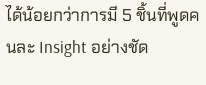ได้น้อยกว่าการมี 5 ชิ้นที่พูดคนละ Insight อย่างชัด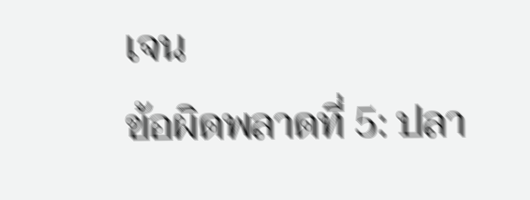เจน
ข้อผิดพลาดที่ 5: ปลา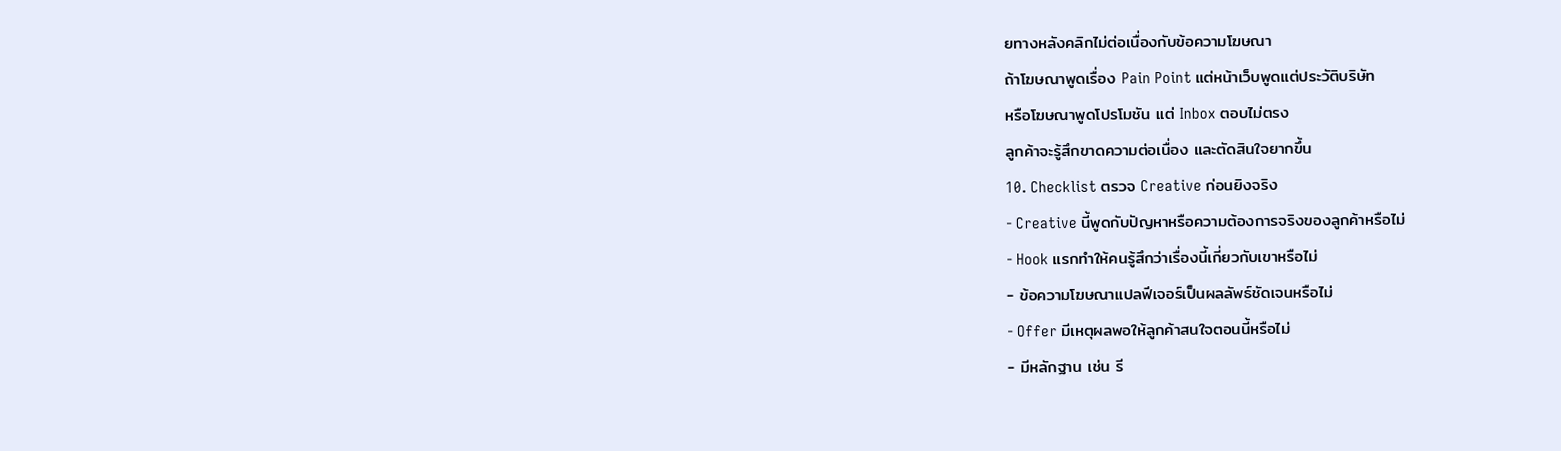ยทางหลังคลิกไม่ต่อเนื่องกับข้อความโฆษณา
ถ้าโฆษณาพูดเรื่อง Pain Point แต่หน้าเว็บพูดแต่ประวัติบริษัท
หรือโฆษณาพูดโปรโมชัน แต่ Inbox ตอบไม่ตรง
ลูกค้าจะรู้สึกขาดความต่อเนื่อง และตัดสินใจยากขึ้น
10. Checklist ตรวจ Creative ก่อนยิงจริง
- Creative นี้พูดกับปัญหาหรือความต้องการจริงของลูกค้าหรือไม่
- Hook แรกทำให้คนรู้สึกว่าเรื่องนี้เกี่ยวกับเขาหรือไม่
- ข้อความโฆษณาแปลฟีเจอร์เป็นผลลัพธ์ชัดเจนหรือไม่
- Offer มีเหตุผลพอให้ลูกค้าสนใจตอนนี้หรือไม่
- มีหลักฐาน เช่น รี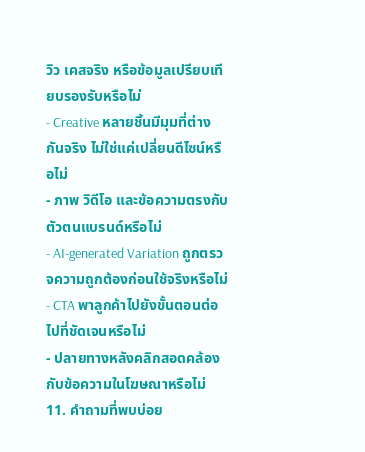วิว เคสจริง หรือข้อมูลเปรียบเทียบรองรับหรือไม่
- Creative หลายชิ้นมีมุมที่ต่างกันจริง ไม่ใช่แค่เปลี่ยนดีไซน์หรือไม่
- ภาพ วิดีโอ และข้อความตรงกับตัวตนแบรนด์หรือไม่
- AI-generated Variation ถูกตรวจความถูกต้องก่อนใช้จริงหรือไม่
- CTA พาลูกค้าไปยังขั้นตอนต่อไปที่ชัดเจนหรือไม่
- ปลายทางหลังคลิกสอดคล้องกับข้อความในโฆษณาหรือไม่
11. คำถามที่พบบ่อย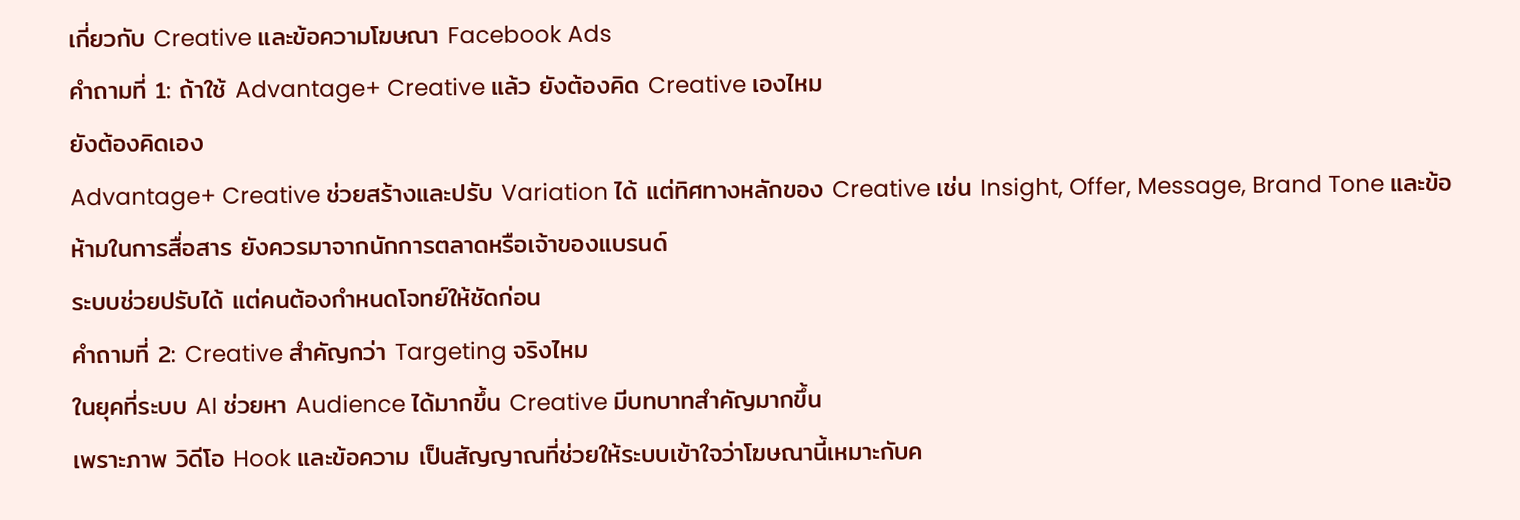เกี่ยวกับ Creative และข้อความโฆษณา Facebook Ads
คำถามที่ 1: ถ้าใช้ Advantage+ Creative แล้ว ยังต้องคิด Creative เองไหม
ยังต้องคิดเอง
Advantage+ Creative ช่วยสร้างและปรับ Variation ได้ แต่ทิศทางหลักของ Creative เช่น Insight, Offer, Message, Brand Tone และข้อห้ามในการสื่อสาร ยังควรมาจากนักการตลาดหรือเจ้าของแบรนด์
ระบบช่วยปรับได้ แต่คนต้องกำหนดโจทย์ให้ชัดก่อน
คำถามที่ 2: Creative สำคัญกว่า Targeting จริงไหม
ในยุคที่ระบบ AI ช่วยหา Audience ได้มากขึ้น Creative มีบทบาทสำคัญมากขึ้น
เพราะภาพ วิดีโอ Hook และข้อความ เป็นสัญญาณที่ช่วยให้ระบบเข้าใจว่าโฆษณานี้เหมาะกับค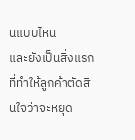นแบบไหน
และยังเป็นสิ่งแรกที่ทำให้ลูกค้าตัดสินใจว่าจะหยุด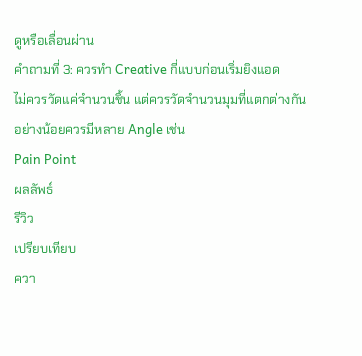ดูหรือเลื่อนผ่าน
คำถามที่ 3: ควรทำ Creative กี่แบบก่อนเริ่มยิงแอด
ไม่ควรวัดแค่จำนวนชิ้น แต่ควรวัดจำนวนมุมที่แตกต่างกัน
อย่างน้อยควรมีหลาย Angle เช่น
Pain Point
ผลลัพธ์
รีวิว
เปรียบเทียบ
ควา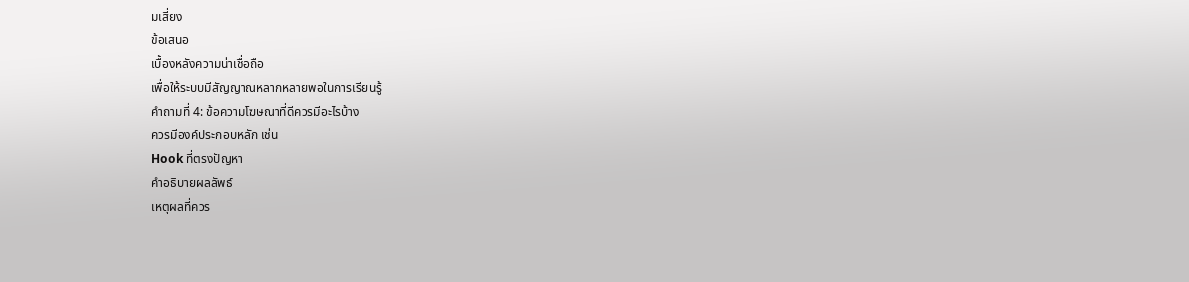มเสี่ยง
ข้อเสนอ
เบื้องหลังความน่าเชื่อถือ
เพื่อให้ระบบมีสัญญาณหลากหลายพอในการเรียนรู้
คำถามที่ 4: ข้อความโฆษณาที่ดีควรมีอะไรบ้าง
ควรมีองค์ประกอบหลัก เช่น
Hook ที่ตรงปัญหา
คำอธิบายผลลัพธ์
เหตุผลที่ควร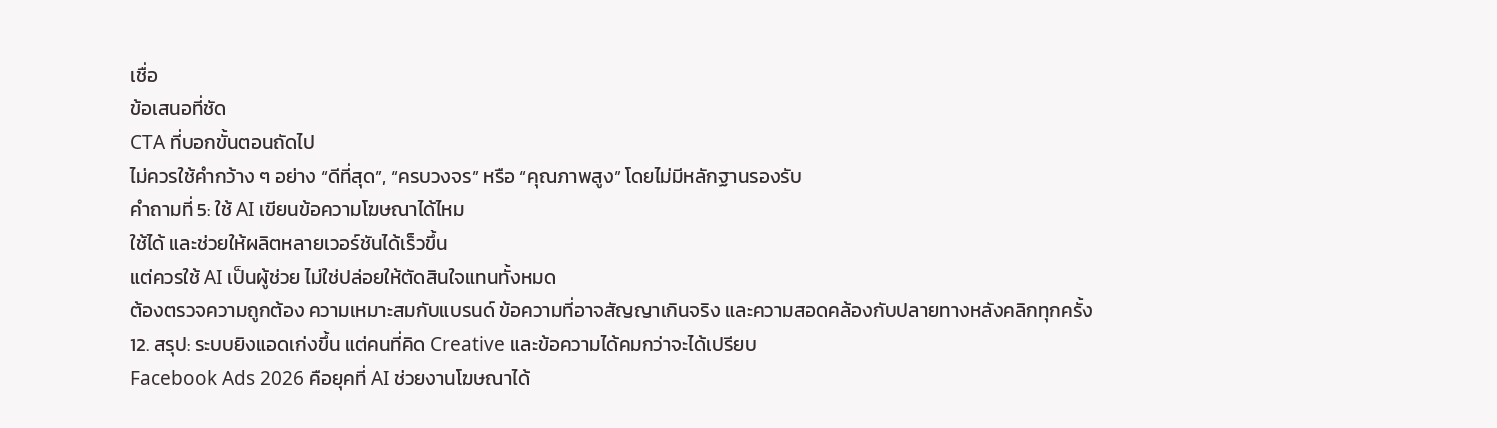เชื่อ
ข้อเสนอที่ชัด
CTA ที่บอกขั้นตอนถัดไป
ไม่ควรใช้คำกว้าง ๆ อย่าง “ดีที่สุด”, “ครบวงจร” หรือ “คุณภาพสูง” โดยไม่มีหลักฐานรองรับ
คำถามที่ 5: ใช้ AI เขียนข้อความโฆษณาได้ไหม
ใช้ได้ และช่วยให้ผลิตหลายเวอร์ชันได้เร็วขึ้น
แต่ควรใช้ AI เป็นผู้ช่วย ไม่ใช่ปล่อยให้ตัดสินใจแทนทั้งหมด
ต้องตรวจความถูกต้อง ความเหมาะสมกับแบรนด์ ข้อความที่อาจสัญญาเกินจริง และความสอดคล้องกับปลายทางหลังคลิกทุกครั้ง
12. สรุป: ระบบยิงแอดเก่งขึ้น แต่คนที่คิด Creative และข้อความได้คมกว่าจะได้เปรียบ
Facebook Ads 2026 คือยุคที่ AI ช่วยงานโฆษณาได้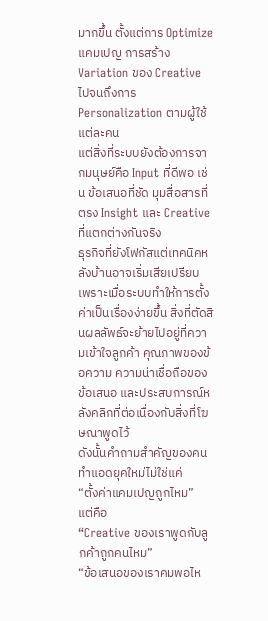มากขึ้น ตั้งแต่การ Optimize แคมเปญ การสร้าง Variation ของ Creative ไปจนถึงการ Personalization ตามผู้ใช้แต่ละคน
แต่สิ่งที่ระบบยังต้องการจากมนุษย์คือ Input ที่ดีพอ เช่น ข้อเสนอที่ชัด มุมสื่อสารที่ตรง Insight และ Creative ที่แตกต่างกันจริง
ธุรกิจที่ยังโฟกัสแต่เทคนิคหลังบ้านอาจเริ่มเสียเปรียบ เพราะเมื่อระบบทำให้การตั้งค่าเป็นเรื่องง่ายขึ้น สิ่งที่ตัดสินผลลัพธ์จะย้ายไปอยู่ที่ความเข้าใจลูกค้า คุณภาพของข้อความ ความน่าเชื่อถือของข้อเสนอ และประสบการณ์หลังคลิกที่ต่อเนื่องกับสิ่งที่โฆษณาพูดไว้
ดังนั้นคำถามสำคัญของคนทำแอดยุคใหม่ไม่ใช่แค่
“ตั้งค่าแคมเปญถูกไหม”
แต่คือ
“Creative ของเราพูดกับลูกค้าถูกคนไหม”
“ข้อเสนอของเราคมพอไห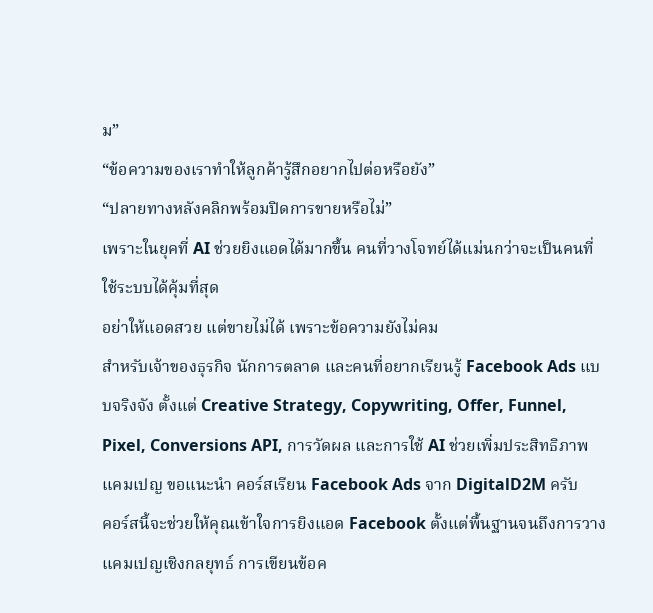ม”
“ข้อความของเราทำให้ลูกค้ารู้สึกอยากไปต่อหรือยัง”
“ปลายทางหลังคลิกพร้อมปิดการขายหรือไม่”
เพราะในยุคที่ AI ช่วยยิงแอดได้มากขึ้น คนที่วางโจทย์ได้แม่นกว่าจะเป็นคนที่ใช้ระบบได้คุ้มที่สุด
อย่าให้แอดสวย แต่ขายไม่ได้ เพราะข้อความยังไม่คม
สำหรับเจ้าของธุรกิจ นักการตลาด และคนที่อยากเรียนรู้ Facebook Ads แบบจริงจัง ตั้งแต่ Creative Strategy, Copywriting, Offer, Funnel, Pixel, Conversions API, การวัดผล และการใช้ AI ช่วยเพิ่มประสิทธิภาพแคมเปญ ขอแนะนำ คอร์สเรียน Facebook Ads จาก DigitalD2M ครับ
คอร์สนี้จะช่วยให้คุณเข้าใจการยิงแอด Facebook ตั้งแต่พื้นฐานจนถึงการวางแคมเปญเชิงกลยุทธ์ การเขียนข้อค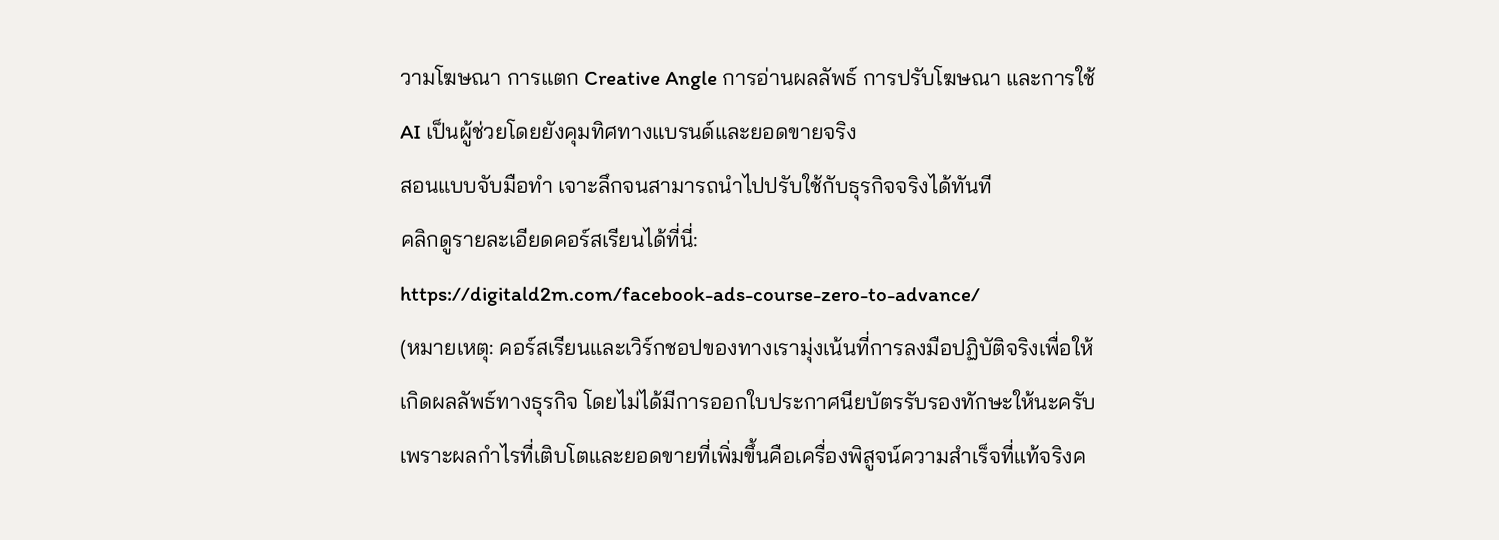วามโฆษณา การแตก Creative Angle การอ่านผลลัพธ์ การปรับโฆษณา และการใช้ AI เป็นผู้ช่วยโดยยังคุมทิศทางแบรนด์และยอดขายจริง
สอนแบบจับมือทำ เจาะลึกจนสามารถนำไปปรับใช้กับธุรกิจจริงได้ทันที
คลิกดูรายละเอียดคอร์สเรียนได้ที่นี่:
https://digitald2m.com/facebook-ads-course-zero-to-advance/
(หมายเหตุ: คอร์สเรียนและเวิร์กชอปของทางเรามุ่งเน้นที่การลงมือปฏิบัติจริงเพื่อให้เกิดผลลัพธ์ทางธุรกิจ โดยไม่ได้มีการออกใบประกาศนียบัตรรับรองทักษะให้นะครับ เพราะผลกำไรที่เติบโตและยอดขายที่เพิ่มขึ้นคือเครื่องพิสูจน์ความสำเร็จที่แท้จริงค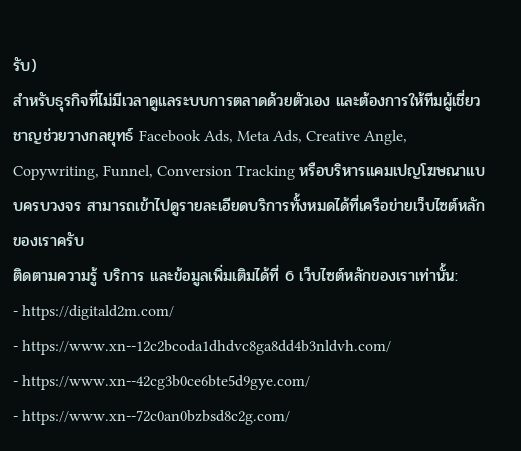รับ)
สำหรับธุรกิจที่ไม่มีเวลาดูแลระบบการตลาดด้วยตัวเอง และต้องการให้ทีมผู้เชี่ยวชาญช่วยวางกลยุทธ์ Facebook Ads, Meta Ads, Creative Angle, Copywriting, Funnel, Conversion Tracking หรือบริหารแคมเปญโฆษณาแบบครบวงจร สามารถเข้าไปดูรายละเอียดบริการทั้งหมดได้ที่เครือข่ายเว็บไซต์หลักของเราครับ
ติดตามความรู้ บริการ และข้อมูลเพิ่มเติมได้ที่ 6 เว็บไซต์หลักของเราเท่านั้น:
- https://digitald2m.com/
- https://www.xn--12c2bcoda1dhdvc8ga8dd4b3nldvh.com/
- https://www.xn--42cg3b0ce6bte5d9gye.com/
- https://www.xn--72c0an0bzbsd8c2g.com/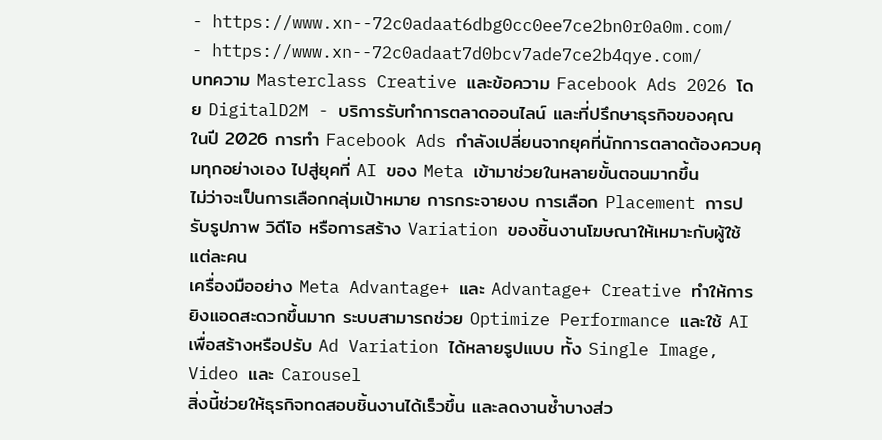- https://www.xn--72c0adaat6dbg0cc0ee7ce2bn0r0a0m.com/
- https://www.xn--72c0adaat7d0bcv7ade7ce2b4qye.com/
บทความ Masterclass Creative และข้อความ Facebook Ads 2026 โดย DigitalD2M - บริการรับทำการตลาดออนไลน์ และที่ปรึกษาธุรกิจของคุณ
ในปี 2026 การทำ Facebook Ads กำลังเปลี่ยนจากยุคที่นักการตลาดต้องควบคุมทุกอย่างเอง ไปสู่ยุคที่ AI ของ Meta เข้ามาช่วยในหลายขั้นตอนมากขึ้น
ไม่ว่าจะเป็นการเลือกกลุ่มเป้าหมาย การกระจายงบ การเลือก Placement การปรับรูปภาพ วิดีโอ หรือการสร้าง Variation ของชิ้นงานโฆษณาให้เหมาะกับผู้ใช้แต่ละคน
เครื่องมืออย่าง Meta Advantage+ และ Advantage+ Creative ทำให้การยิงแอดสะดวกขึ้นมาก ระบบสามารถช่วย Optimize Performance และใช้ AI เพื่อสร้างหรือปรับ Ad Variation ได้หลายรูปแบบ ทั้ง Single Image, Video และ Carousel
สิ่งนี้ช่วยให้ธุรกิจทดสอบชิ้นงานได้เร็วขึ้น และลดงานซ้ำบางส่ว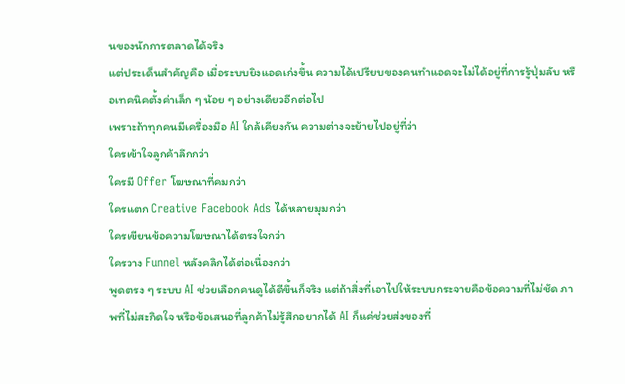นของนักการตลาดได้จริง
แต่ประเด็นสำคัญคือ เมื่อระบบยิงแอดเก่งขึ้น ความได้เปรียบของคนทำแอดจะไม่ได้อยู่ที่การรู้ปุ่มลับ หรือเทคนิคตั้งค่าเล็ก ๆ น้อย ๆ อย่างเดียวอีกต่อไป
เพราะถ้าทุกคนมีเครื่องมือ AI ใกล้เคียงกัน ความต่างจะย้ายไปอยู่ที่ว่า
ใครเข้าใจลูกค้าลึกกว่า
ใครมี Offer โฆษณาที่คมกว่า
ใครแตก Creative Facebook Ads ได้หลายมุมกว่า
ใครเขียนข้อความโฆษณาได้ตรงใจกว่า
ใครวาง Funnel หลังคลิกได้ต่อเนื่องกว่า
พูดตรง ๆ ระบบ AI ช่วยเลือกคนดูได้ดีขึ้นก็จริง แต่ถ้าสิ่งที่เอาไปให้ระบบกระจายคือข้อความที่ไม่ชัด ภาพที่ไม่สะกิดใจ หรือข้อเสนอที่ลูกค้าไม่รู้สึกอยากได้ AI ก็แค่ช่วยส่งของที่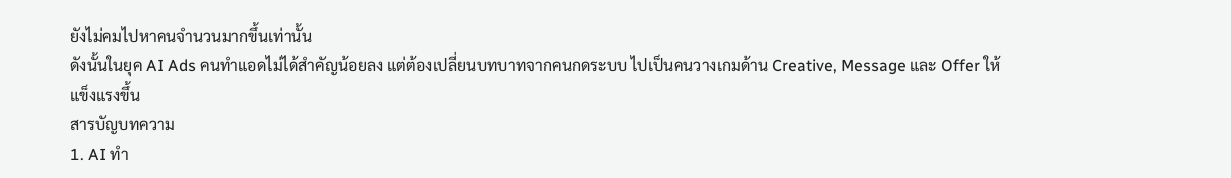ยังไม่คมไปหาคนจำนวนมากขึ้นเท่านั้น
ดังนั้นในยุค AI Ads คนทำแอดไม่ได้สำคัญน้อยลง แต่ต้องเปลี่ยนบทบาทจากคนกดระบบ ไปเป็นคนวางเกมด้าน Creative, Message และ Offer ให้แข็งแรงขึ้น
สารบัญบทความ
1. AI ทำ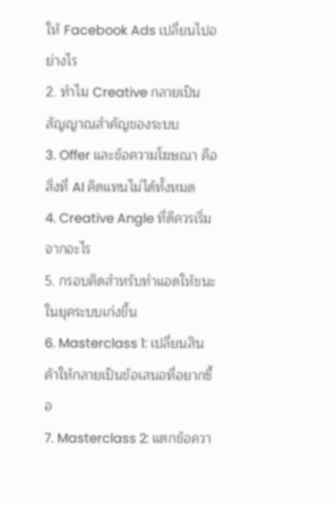ให้ Facebook Ads เปลี่ยนไปอย่างไร
2. ทำไม Creative กลายเป็นสัญญาณสำคัญของระบบ
3. Offer และข้อความโฆษณา คือสิ่งที่ AI คิดแทนไม่ได้ทั้งหมด
4. Creative Angle ที่ดีควรเริ่มจากอะไร
5. กรอบคิดสำหรับทำแอดให้ชนะในยุคระบบเก่งขึ้น
6. Masterclass 1: เปลี่ยนสินค้าให้กลายเป็นข้อเสนอที่อยากซื้อ
7. Masterclass 2: แตกข้อควา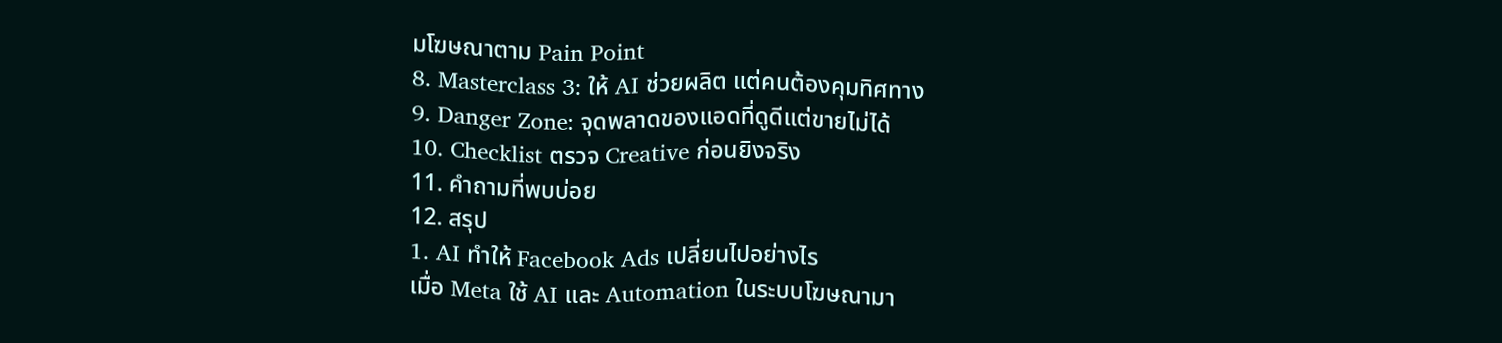มโฆษณาตาม Pain Point
8. Masterclass 3: ให้ AI ช่วยผลิต แต่คนต้องคุมทิศทาง
9. Danger Zone: จุดพลาดของแอดที่ดูดีแต่ขายไม่ได้
10. Checklist ตรวจ Creative ก่อนยิงจริง
11. คำถามที่พบบ่อย
12. สรุป
1. AI ทำให้ Facebook Ads เปลี่ยนไปอย่างไร
เมื่อ Meta ใช้ AI และ Automation ในระบบโฆษณามา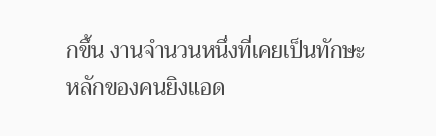กขึ้น งานจำนวนหนึ่งที่เคยเป็นทักษะหลักของคนยิงแอด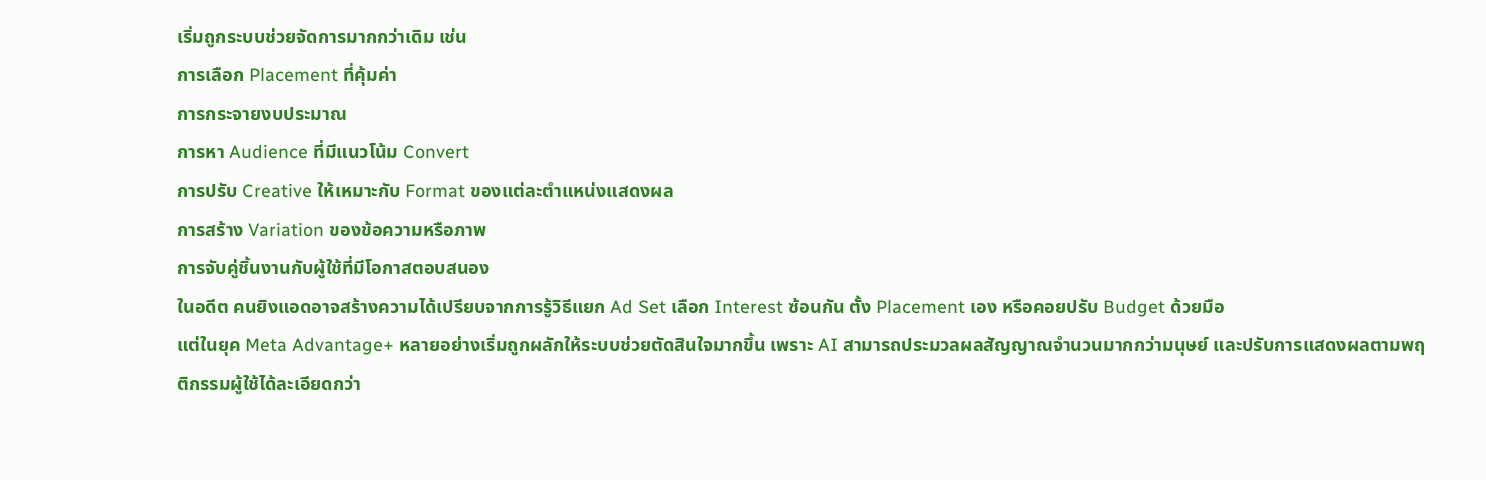เริ่มถูกระบบช่วยจัดการมากกว่าเดิม เช่น
การเลือก Placement ที่คุ้มค่า
การกระจายงบประมาณ
การหา Audience ที่มีแนวโน้ม Convert
การปรับ Creative ให้เหมาะกับ Format ของแต่ละตำแหน่งแสดงผล
การสร้าง Variation ของข้อความหรือภาพ
การจับคู่ชิ้นงานกับผู้ใช้ที่มีโอกาสตอบสนอง
ในอดีต คนยิงแอดอาจสร้างความได้เปรียบจากการรู้วิธีแยก Ad Set เลือก Interest ซ้อนกัน ตั้ง Placement เอง หรือคอยปรับ Budget ด้วยมือ
แต่ในยุค Meta Advantage+ หลายอย่างเริ่มถูกผลักให้ระบบช่วยตัดสินใจมากขึ้น เพราะ AI สามารถประมวลผลสัญญาณจำนวนมากกว่ามนุษย์ และปรับการแสดงผลตามพฤติกรรมผู้ใช้ได้ละเอียดกว่า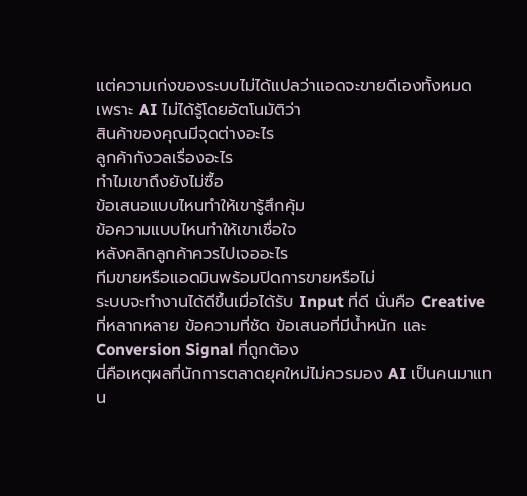แต่ความเก่งของระบบไม่ได้แปลว่าแอดจะขายดีเองทั้งหมด
เพราะ AI ไม่ได้รู้โดยอัตโนมัติว่า
สินค้าของคุณมีจุดต่างอะไร
ลูกค้ากังวลเรื่องอะไร
ทำไมเขาถึงยังไม่ซื้อ
ข้อเสนอแบบไหนทำให้เขารู้สึกคุ้ม
ข้อความแบบไหนทำให้เขาเชื่อใจ
หลังคลิกลูกค้าควรไปเจออะไร
ทีมขายหรือแอดมินพร้อมปิดการขายหรือไม่
ระบบจะทำงานได้ดีขึ้นเมื่อได้รับ Input ที่ดี นั่นคือ Creative ที่หลากหลาย ข้อความที่ชัด ข้อเสนอที่มีน้ำหนัก และ Conversion Signal ที่ถูกต้อง
นี่คือเหตุผลที่นักการตลาดยุคใหม่ไม่ควรมอง AI เป็นคนมาแทน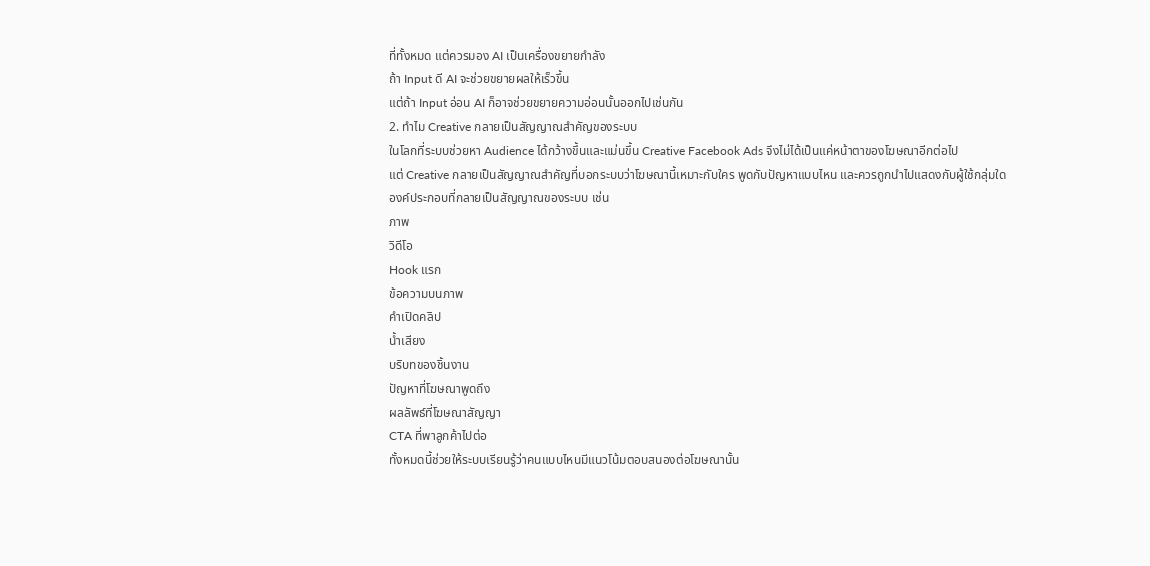ที่ทั้งหมด แต่ควรมอง AI เป็นเครื่องขยายกำลัง
ถ้า Input ดี AI จะช่วยขยายผลให้เร็วขึ้น
แต่ถ้า Input อ่อน AI ก็อาจช่วยขยายความอ่อนนั้นออกไปเช่นกัน
2. ทำไม Creative กลายเป็นสัญญาณสำคัญของระบบ
ในโลกที่ระบบช่วยหา Audience ได้กว้างขึ้นและแม่นขึ้น Creative Facebook Ads จึงไม่ได้เป็นแค่หน้าตาของโฆษณาอีกต่อไป
แต่ Creative กลายเป็นสัญญาณสำคัญที่บอกระบบว่าโฆษณานี้เหมาะกับใคร พูดกับปัญหาแบบไหน และควรถูกนำไปแสดงกับผู้ใช้กลุ่มใด
องค์ประกอบที่กลายเป็นสัญญาณของระบบ เช่น
ภาพ
วิดีโอ
Hook แรก
ข้อความบนภาพ
คำเปิดคลิป
น้ำเสียง
บริบทของชิ้นงาน
ปัญหาที่โฆษณาพูดถึง
ผลลัพธ์ที่โฆษณาสัญญา
CTA ที่พาลูกค้าไปต่อ
ทั้งหมดนี้ช่วยให้ระบบเรียนรู้ว่าคนแบบไหนมีแนวโน้มตอบสนองต่อโฆษณานั้น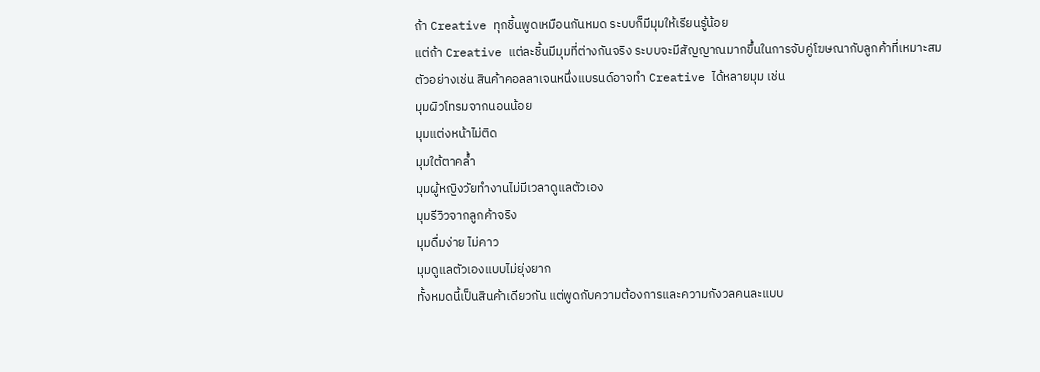ถ้า Creative ทุกชิ้นพูดเหมือนกันหมด ระบบก็มีมุมให้เรียนรู้น้อย
แต่ถ้า Creative แต่ละชิ้นมีมุมที่ต่างกันจริง ระบบจะมีสัญญาณมากขึ้นในการจับคู่โฆษณากับลูกค้าที่เหมาะสม
ตัวอย่างเช่น สินค้าคอลลาเจนหนึ่งแบรนด์อาจทำ Creative ได้หลายมุม เช่น
มุมผิวโทรมจากนอนน้อย
มุมแต่งหน้าไม่ติด
มุมใต้ตาคล้ำ
มุมผู้หญิงวัยทำงานไม่มีเวลาดูแลตัวเอง
มุมรีวิวจากลูกค้าจริง
มุมดื่มง่าย ไม่คาว
มุมดูแลตัวเองแบบไม่ยุ่งยาก
ทั้งหมดนี้เป็นสินค้าเดียวกัน แต่พูดกับความต้องการและความกังวลคนละแบบ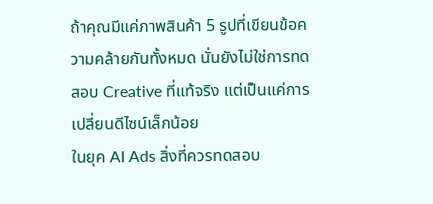ถ้าคุณมีแค่ภาพสินค้า 5 รูปที่เขียนข้อความคล้ายกันทั้งหมด นั่นยังไม่ใช่การทดสอบ Creative ที่แท้จริง แต่เป็นแค่การเปลี่ยนดีไซน์เล็กน้อย
ในยุค AI Ads สิ่งที่ควรทดสอบ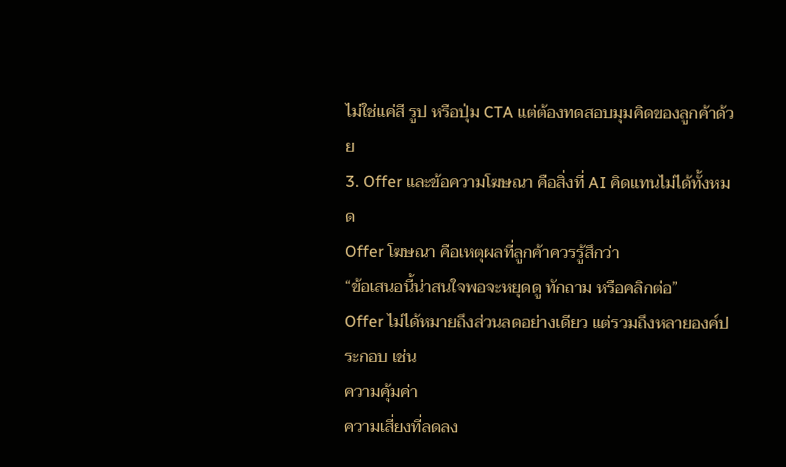ไม่ใช่แค่สี รูป หรือปุ่ม CTA แต่ต้องทดสอบมุมคิดของลูกค้าด้วย
3. Offer และข้อความโฆษณา คือสิ่งที่ AI คิดแทนไม่ได้ทั้งหมด
Offer โฆษณา คือเหตุผลที่ลูกค้าควรรู้สึกว่า
“ข้อเสนอนี้น่าสนใจพอจะหยุดดู ทักถาม หรือคลิกต่อ”
Offer ไม่ได้หมายถึงส่วนลดอย่างเดียว แต่รวมถึงหลายองค์ประกอบ เช่น
ความคุ้มค่า
ความเสี่ยงที่ลดลง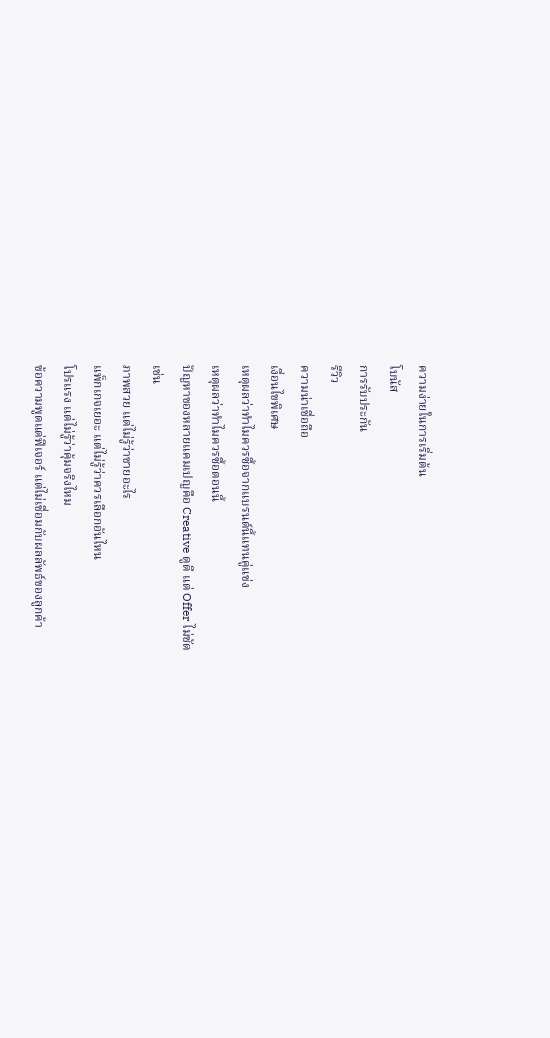ความง่ายในการเริ่มต้น
โบนัส
การรับประกัน
รีวิว
ความน่าเชื่อถือ
เงื่อนไขพิเศษ
เหตุผลว่าทำไมควรซื้อจากแบรนด์นี้แทนคู่แข่ง
เหตุผลว่าทำไมควรซื้อตอนนี้
ปัญหาของหลายแคมเปญคือ Creative ดูดี แต่ Offer ไม่ชัด
เช่น
ภาพสวย แต่ไม่รู้ว่าขายอะไร
แพ็กเกจเยอะ แต่ไม่รู้ว่าควรเลือกอันไหน
โปรแรง แต่ไม่รู้ว่าคุ้มจริงไหม
ข้อความพูดแต่ฟีเจอร์ แต่ไม่เชื่อมกับผลลัพธ์ของลูกค้า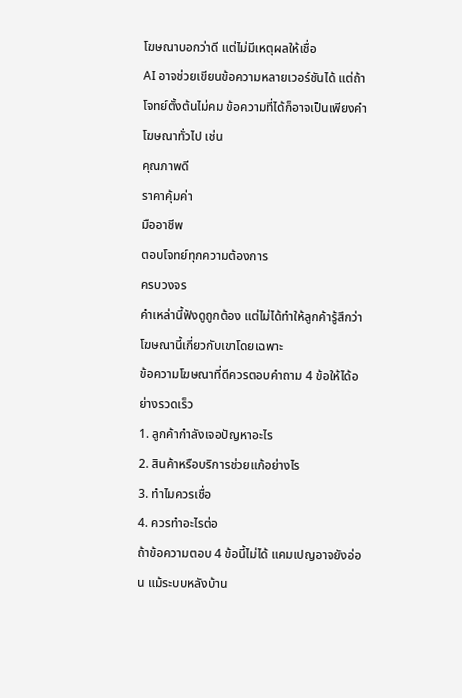โฆษณาบอกว่าดี แต่ไม่มีเหตุผลให้เชื่อ
AI อาจช่วยเขียนข้อความหลายเวอร์ชันได้ แต่ถ้าโจทย์ตั้งต้นไม่คม ข้อความที่ได้ก็อาจเป็นเพียงคำโฆษณาทั่วไป เช่น
คุณภาพดี
ราคาคุ้มค่า
มืออาชีพ
ตอบโจทย์ทุกความต้องการ
ครบวงจร
คำเหล่านี้ฟังดูถูกต้อง แต่ไม่ได้ทำให้ลูกค้ารู้สึกว่าโฆษณานี้เกี่ยวกับเขาโดยเฉพาะ
ข้อความโฆษณาที่ดีควรตอบคำถาม 4 ข้อให้ได้อย่างรวดเร็ว
1. ลูกค้ากำลังเจอปัญหาอะไร
2. สินค้าหรือบริการช่วยแก้อย่างไร
3. ทำไมควรเชื่อ
4. ควรทำอะไรต่อ
ถ้าข้อความตอบ 4 ข้อนี้ไม่ได้ แคมเปญอาจยังอ่อน แม้ระบบหลังบ้าน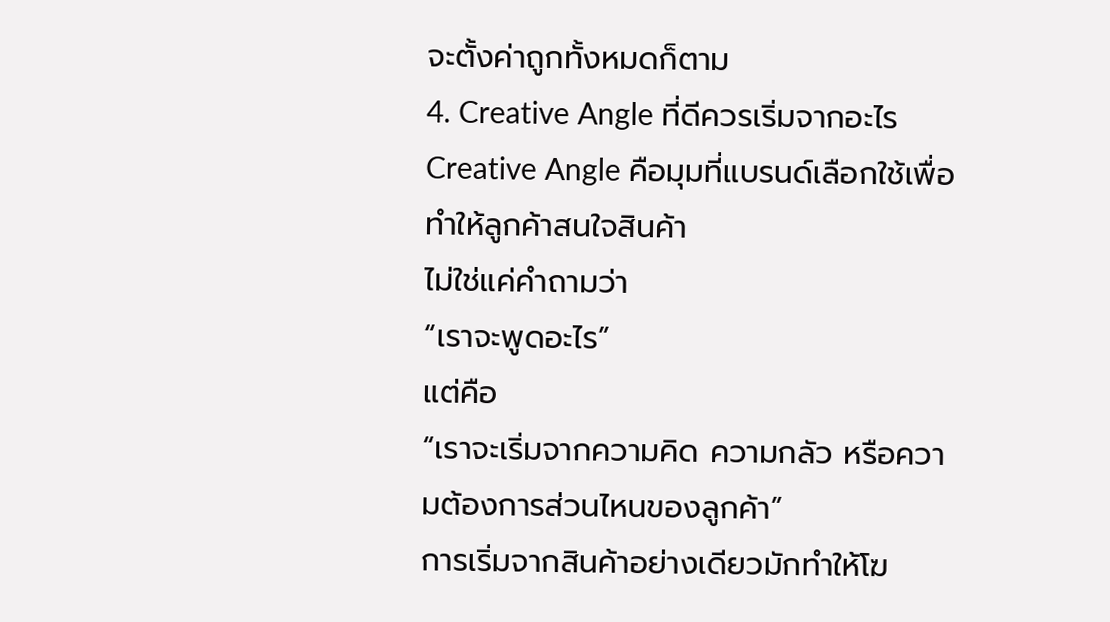จะตั้งค่าถูกทั้งหมดก็ตาม
4. Creative Angle ที่ดีควรเริ่มจากอะไร
Creative Angle คือมุมที่แบรนด์เลือกใช้เพื่อทำให้ลูกค้าสนใจสินค้า
ไม่ใช่แค่คำถามว่า
“เราจะพูดอะไร”
แต่คือ
“เราจะเริ่มจากความคิด ความกลัว หรือความต้องการส่วนไหนของลูกค้า”
การเริ่มจากสินค้าอย่างเดียวมักทำให้โฆ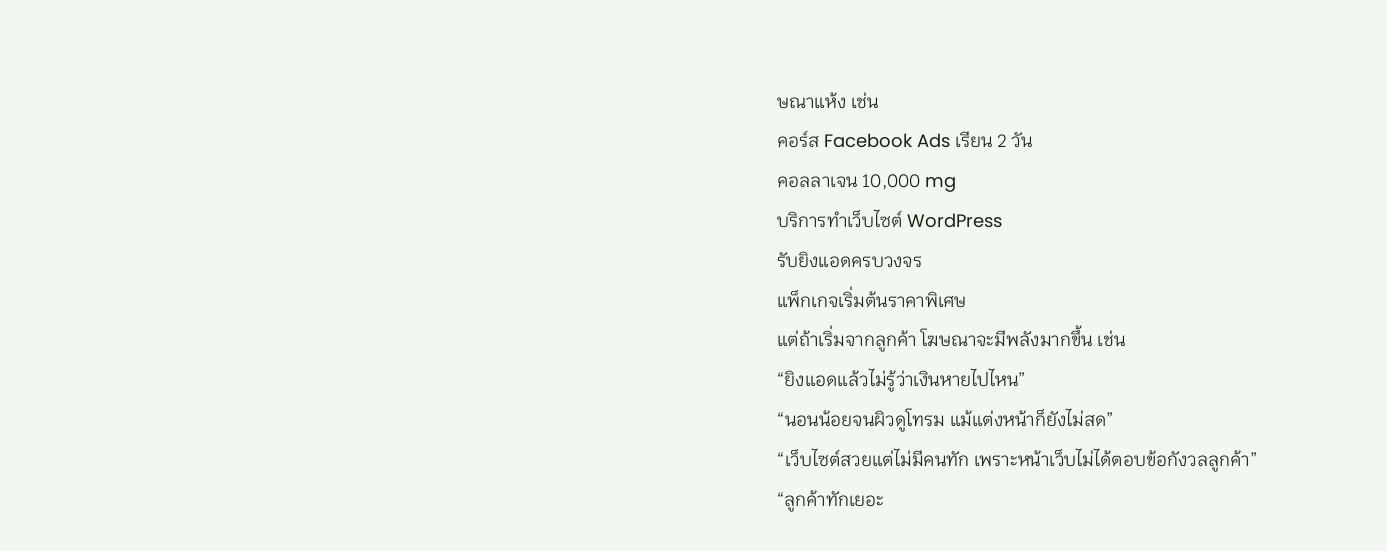ษณาแห้ง เช่น
คอร์ส Facebook Ads เรียน 2 วัน
คอลลาเจน 10,000 mg
บริการทำเว็บไซต์ WordPress
รับยิงแอดครบวงจร
แพ็กเกจเริ่มต้นราคาพิเศษ
แต่ถ้าเริ่มจากลูกค้า โฆษณาจะมีพลังมากขึ้น เช่น
“ยิงแอดแล้วไม่รู้ว่าเงินหายไปไหน”
“นอนน้อยจนผิวดูโทรม แม้แต่งหน้าก็ยังไม่สด”
“เว็บไซต์สวยแต่ไม่มีคนทัก เพราะหน้าเว็บไม่ได้ตอบข้อกังวลลูกค้า”
“ลูกค้าทักเยอะ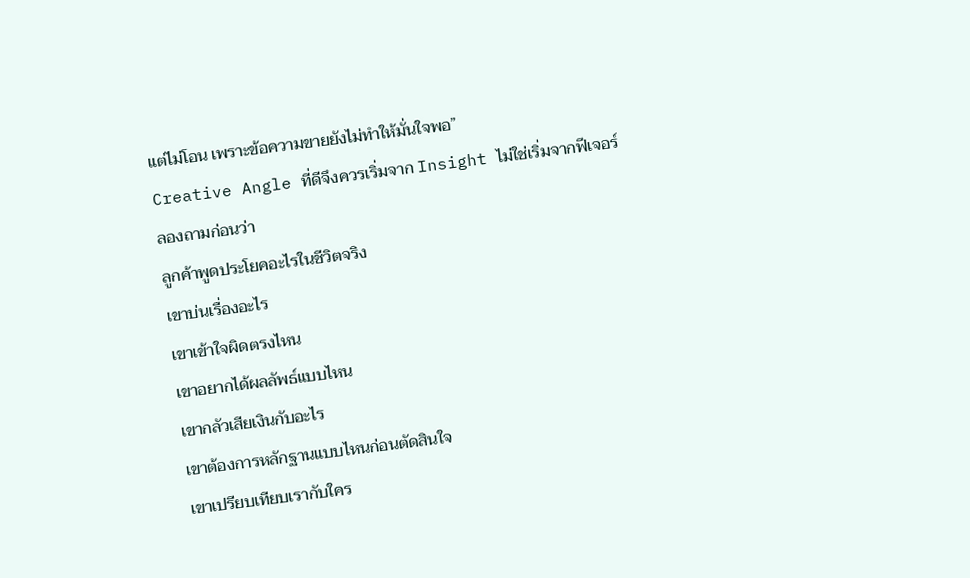แต่ไม่โอน เพราะข้อความขายยังไม่ทำให้มั่นใจพอ”
Creative Angle ที่ดีจึงควรเริ่มจาก Insight ไม่ใช่เริ่มจากฟีเจอร์
ลองถามก่อนว่า
ลูกค้าพูดประโยคอะไรในชีวิตจริง
เขาบ่นเรื่องอะไร
เขาเข้าใจผิดตรงไหน
เขาอยากได้ผลลัพธ์แบบไหน
เขากลัวเสียเงินกับอะไร
เขาต้องการหลักฐานแบบไหนก่อนตัดสินใจ
เขาเปรียบเทียบเรากับใคร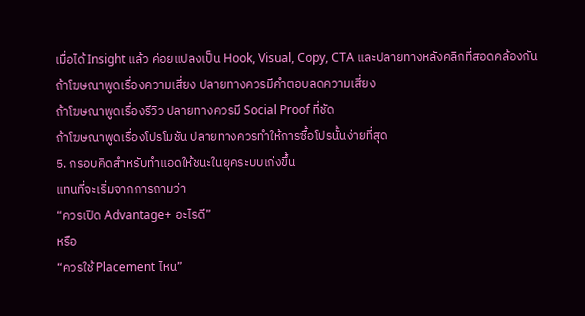เมื่อได้ Insight แล้ว ค่อยแปลงเป็น Hook, Visual, Copy, CTA และปลายทางหลังคลิกที่สอดคล้องกัน
ถ้าโฆษณาพูดเรื่องความเสี่ยง ปลายทางควรมีคำตอบลดความเสี่ยง
ถ้าโฆษณาพูดเรื่องรีวิว ปลายทางควรมี Social Proof ที่ชัด
ถ้าโฆษณาพูดเรื่องโปรโมชัน ปลายทางควรทำให้การซื้อโปรนั้นง่ายที่สุด
5. กรอบคิดสำหรับทำแอดให้ชนะในยุคระบบเก่งขึ้น
แทนที่จะเริ่มจากการถามว่า
“ควรเปิด Advantage+ อะไรดี”
หรือ
“ควรใช้ Placement ไหน”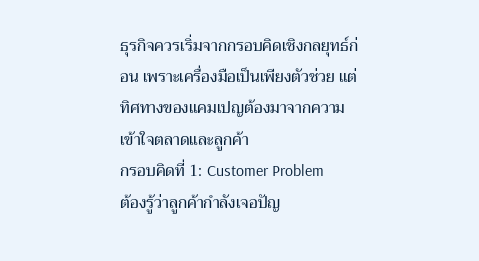ธุรกิจควรเริ่มจากกรอบคิดเชิงกลยุทธ์ก่อน เพราะเครื่องมือเป็นเพียงตัวช่วย แต่ทิศทางของแคมเปญต้องมาจากความเข้าใจตลาดและลูกค้า
กรอบคิดที่ 1: Customer Problem
ต้องรู้ว่าลูกค้ากำลังเจอปัญ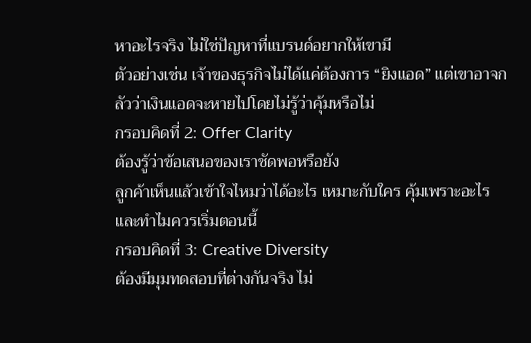หาอะไรจริง ไม่ใช่ปัญหาที่แบรนด์อยากให้เขามี
ตัวอย่างเช่น เจ้าของธุรกิจไม่ได้แค่ต้องการ “ยิงแอด” แต่เขาอาจกลัวว่าเงินแอดจะหายไปโดยไม่รู้ว่าคุ้มหรือไม่
กรอบคิดที่ 2: Offer Clarity
ต้องรู้ว่าข้อเสนอของเราชัดพอหรือยัง
ลูกค้าเห็นแล้วเข้าใจไหมว่าได้อะไร เหมาะกับใคร คุ้มเพราะอะไร และทำไมควรเริ่มตอนนี้
กรอบคิดที่ 3: Creative Diversity
ต้องมีมุมทดสอบที่ต่างกันจริง ไม่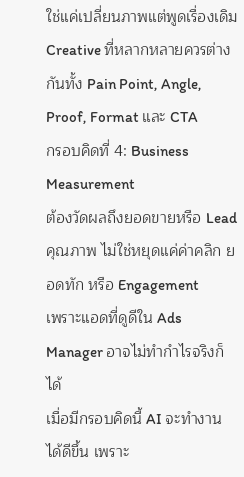ใช่แค่เปลี่ยนภาพแต่พูดเรื่องเดิม
Creative ที่หลากหลายควรต่างกันทั้ง Pain Point, Angle, Proof, Format และ CTA
กรอบคิดที่ 4: Business Measurement
ต้องวัดผลถึงยอดขายหรือ Lead คุณภาพ ไม่ใช่หยุดแค่ค่าคลิก ยอดทัก หรือ Engagement
เพราะแอดที่ดูดีใน Ads Manager อาจไม่ทำกำไรจริงก็ได้
เมื่อมีกรอบคิดนี้ AI จะทำงานได้ดีขึ้น เพราะ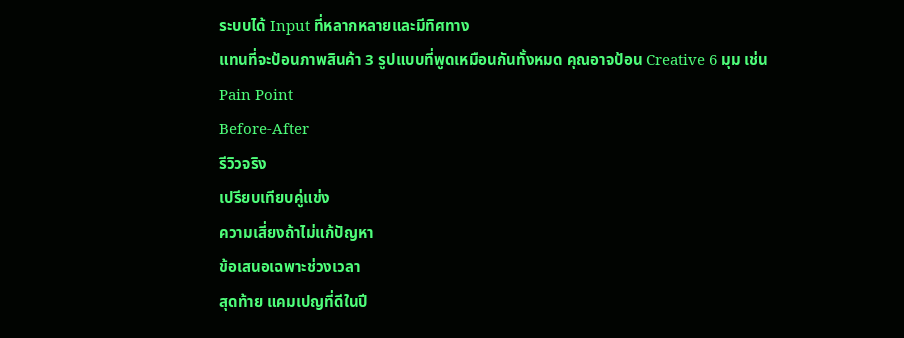ระบบได้ Input ที่หลากหลายและมีทิศทาง
แทนที่จะป้อนภาพสินค้า 3 รูปแบบที่พูดเหมือนกันทั้งหมด คุณอาจป้อน Creative 6 มุม เช่น
Pain Point
Before-After
รีวิวจริง
เปรียบเทียบคู่แข่ง
ความเสี่ยงถ้าไม่แก้ปัญหา
ข้อเสนอเฉพาะช่วงเวลา
สุดท้าย แคมเปญที่ดีในปี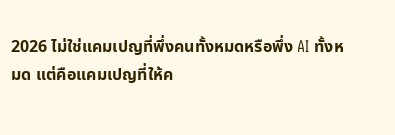2026 ไม่ใช่แคมเปญที่พึ่งคนทั้งหมดหรือพึ่ง AI ทั้งหมด แต่คือแคมเปญที่ให้ค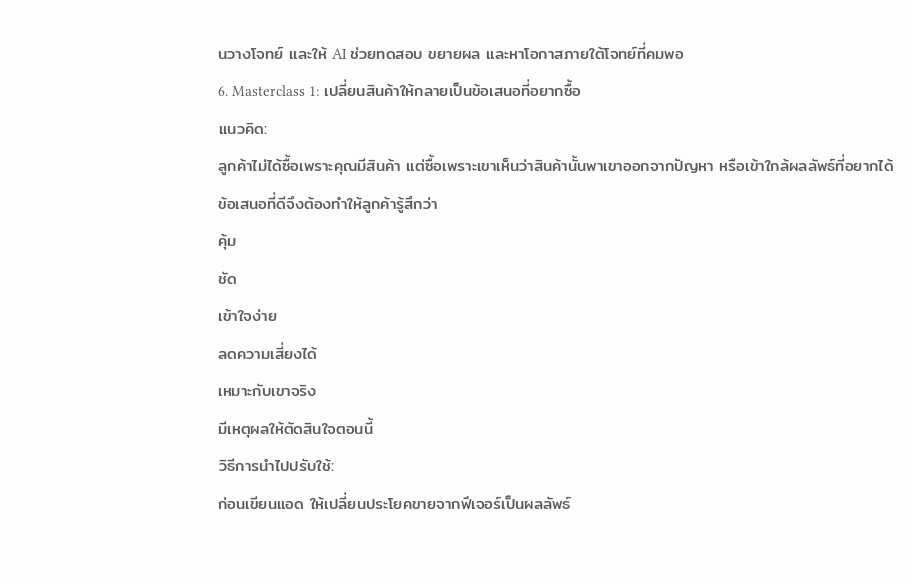นวางโจทย์ และให้ AI ช่วยทดสอบ ขยายผล และหาโอกาสภายใต้โจทย์ที่คมพอ
6. Masterclass 1: เปลี่ยนสินค้าให้กลายเป็นข้อเสนอที่อยากซื้อ
แนวคิด:
ลูกค้าไม่ได้ซื้อเพราะคุณมีสินค้า แต่ซื้อเพราะเขาเห็นว่าสินค้านั้นพาเขาออกจากปัญหา หรือเข้าใกล้ผลลัพธ์ที่อยากได้
ข้อเสนอที่ดีจึงต้องทำให้ลูกค้ารู้สึกว่า
คุ้ม
ชัด
เข้าใจง่าย
ลดความเสี่ยงได้
เหมาะกับเขาจริง
มีเหตุผลให้ตัดสินใจตอนนี้
วิธีการนำไปปรับใช้:
ก่อนเขียนแอด ให้เปลี่ยนประโยคขายจากฟีเจอร์เป็นผลลัพธ์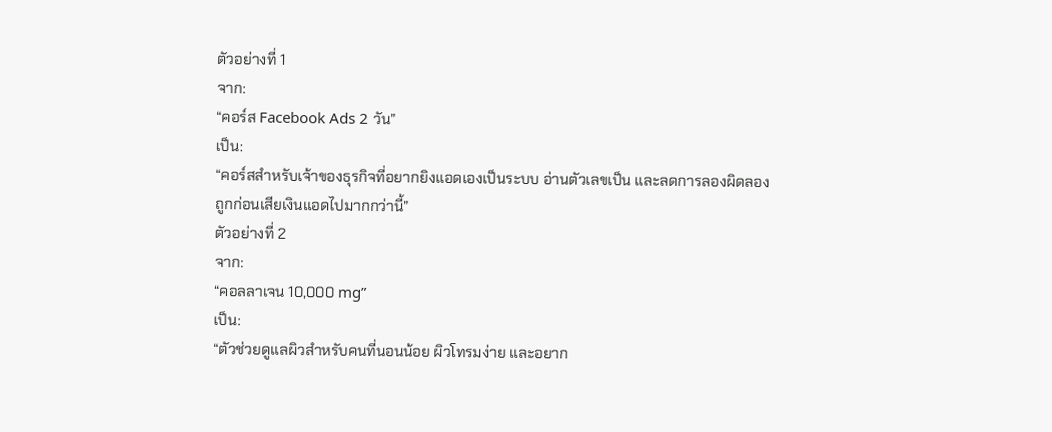ตัวอย่างที่ 1
จาก:
“คอร์ส Facebook Ads 2 วัน”
เป็น:
“คอร์สสำหรับเจ้าของธุรกิจที่อยากยิงแอดเองเป็นระบบ อ่านตัวเลขเป็น และลดการลองผิดลองถูกก่อนเสียเงินแอดไปมากกว่านี้”
ตัวอย่างที่ 2
จาก:
“คอลลาเจน 10,000 mg”
เป็น:
“ตัวช่วยดูแลผิวสำหรับคนที่นอนน้อย ผิวโทรมง่าย และอยาก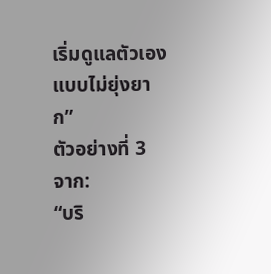เริ่มดูแลตัวเองแบบไม่ยุ่งยาก”
ตัวอย่างที่ 3
จาก:
“บริ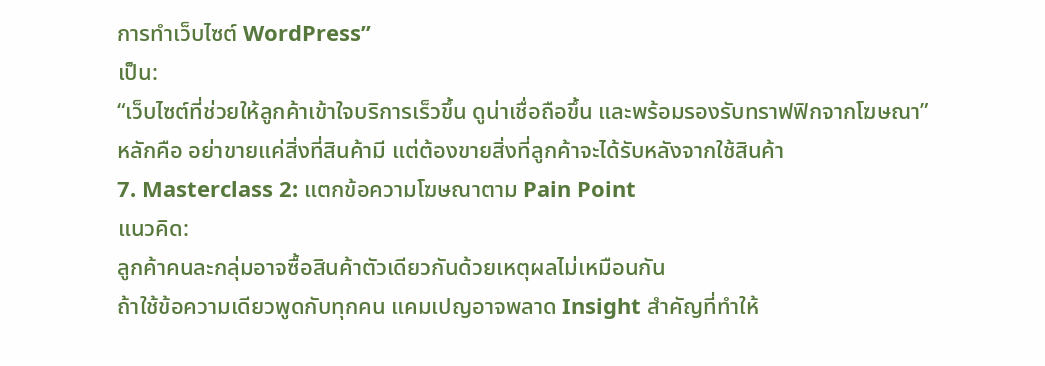การทำเว็บไซต์ WordPress”
เป็น:
“เว็บไซต์ที่ช่วยให้ลูกค้าเข้าใจบริการเร็วขึ้น ดูน่าเชื่อถือขึ้น และพร้อมรองรับทราฟฟิกจากโฆษณา”
หลักคือ อย่าขายแค่สิ่งที่สินค้ามี แต่ต้องขายสิ่งที่ลูกค้าจะได้รับหลังจากใช้สินค้า
7. Masterclass 2: แตกข้อความโฆษณาตาม Pain Point
แนวคิด:
ลูกค้าคนละกลุ่มอาจซื้อสินค้าตัวเดียวกันด้วยเหตุผลไม่เหมือนกัน
ถ้าใช้ข้อความเดียวพูดกับทุกคน แคมเปญอาจพลาด Insight สำคัญที่ทำให้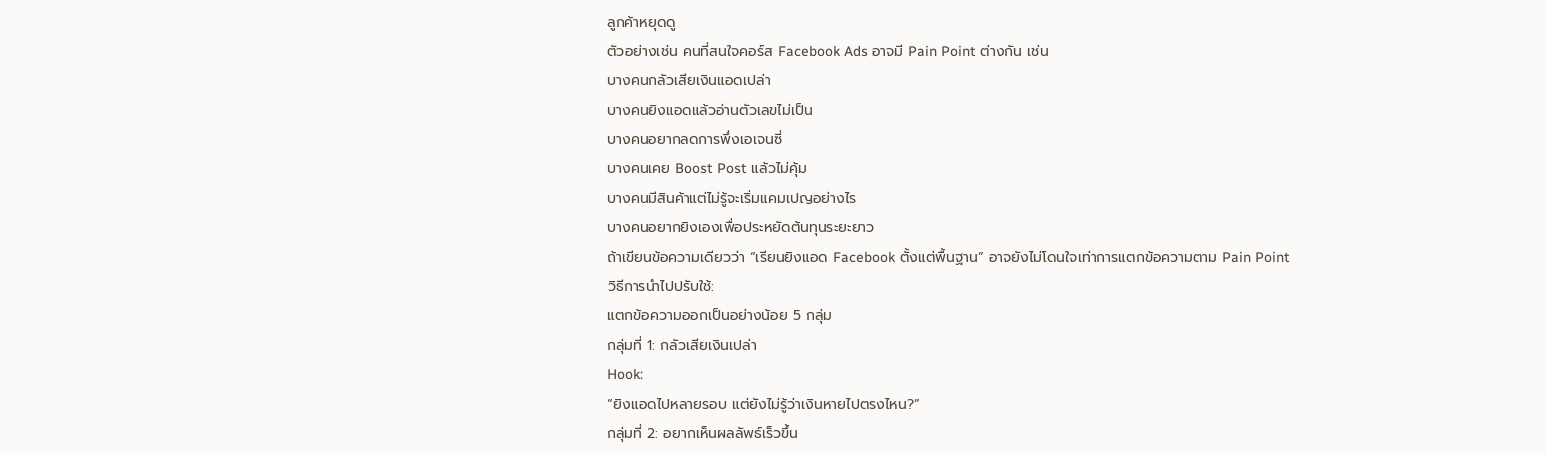ลูกค้าหยุดดู
ตัวอย่างเช่น คนที่สนใจคอร์ส Facebook Ads อาจมี Pain Point ต่างกัน เช่น
บางคนกลัวเสียเงินแอดเปล่า
บางคนยิงแอดแล้วอ่านตัวเลขไม่เป็น
บางคนอยากลดการพึ่งเอเจนซี่
บางคนเคย Boost Post แล้วไม่คุ้ม
บางคนมีสินค้าแต่ไม่รู้จะเริ่มแคมเปญอย่างไร
บางคนอยากยิงเองเพื่อประหยัดต้นทุนระยะยาว
ถ้าเขียนข้อความเดียวว่า “เรียนยิงแอด Facebook ตั้งแต่พื้นฐาน” อาจยังไม่โดนใจเท่าการแตกข้อความตาม Pain Point
วิธีการนำไปปรับใช้:
แตกข้อความออกเป็นอย่างน้อย 5 กลุ่ม
กลุ่มที่ 1: กลัวเสียเงินเปล่า
Hook:
“ยิงแอดไปหลายรอบ แต่ยังไม่รู้ว่าเงินหายไปตรงไหน?”
กลุ่มที่ 2: อยากเห็นผลลัพธ์เร็วขึ้น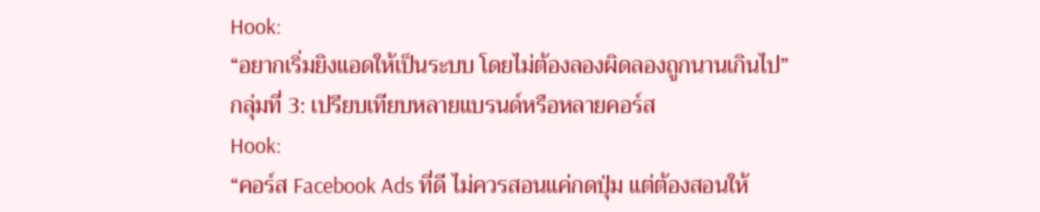Hook:
“อยากเริ่มยิงแอดให้เป็นระบบ โดยไม่ต้องลองผิดลองถูกนานเกินไป”
กลุ่มที่ 3: เปรียบเทียบหลายแบรนด์หรือหลายคอร์ส
Hook:
“คอร์ส Facebook Ads ที่ดี ไม่ควรสอนแค่กดปุ่ม แต่ต้องสอนให้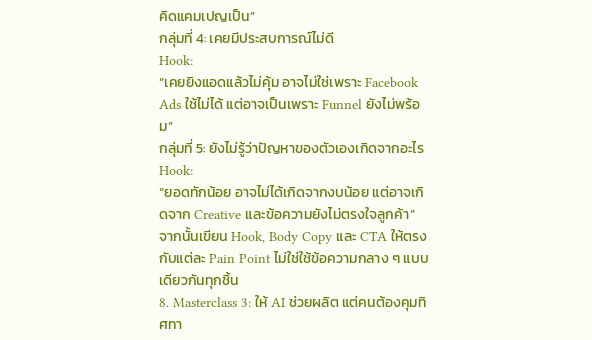คิดแคมเปญเป็น”
กลุ่มที่ 4: เคยมีประสบการณ์ไม่ดี
Hook:
“เคยยิงแอดแล้วไม่คุ้ม อาจไม่ใช่เพราะ Facebook Ads ใช้ไม่ได้ แต่อาจเป็นเพราะ Funnel ยังไม่พร้อม”
กลุ่มที่ 5: ยังไม่รู้ว่าปัญหาของตัวเองเกิดจากอะไร
Hook:
“ยอดทักน้อย อาจไม่ได้เกิดจากงบน้อย แต่อาจเกิดจาก Creative และข้อความยังไม่ตรงใจลูกค้า”
จากนั้นเขียน Hook, Body Copy และ CTA ให้ตรงกับแต่ละ Pain Point ไม่ใช่ใช้ข้อความกลาง ๆ แบบเดียวกันทุกชิ้น
8. Masterclass 3: ให้ AI ช่วยผลิต แต่คนต้องคุมทิศทา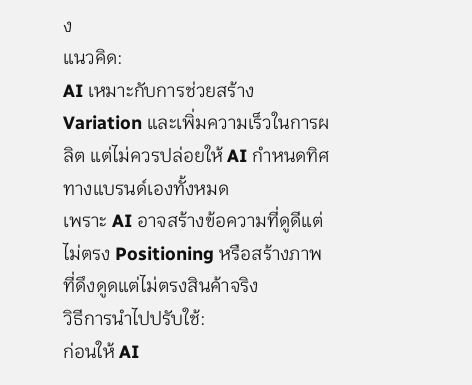ง
แนวคิด:
AI เหมาะกับการช่วยสร้าง Variation และเพิ่มความเร็วในการผลิต แต่ไม่ควรปล่อยให้ AI กำหนดทิศทางแบรนด์เองทั้งหมด
เพราะ AI อาจสร้างข้อความที่ดูดีแต่ไม่ตรง Positioning หรือสร้างภาพที่ดึงดูดแต่ไม่ตรงสินค้าจริง
วิธีการนำไปปรับใช้:
ก่อนให้ AI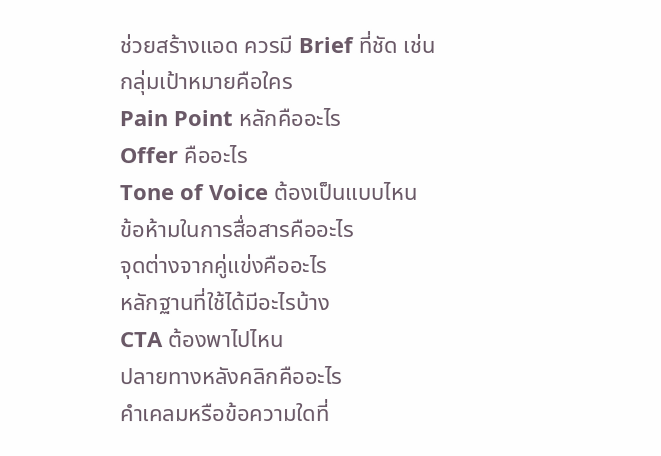ช่วยสร้างแอด ควรมี Brief ที่ชัด เช่น
กลุ่มเป้าหมายคือใคร
Pain Point หลักคืออะไร
Offer คืออะไร
Tone of Voice ต้องเป็นแบบไหน
ข้อห้ามในการสื่อสารคืออะไร
จุดต่างจากคู่แข่งคืออะไร
หลักฐานที่ใช้ได้มีอะไรบ้าง
CTA ต้องพาไปไหน
ปลายทางหลังคลิกคืออะไร
คำเคลมหรือข้อความใดที่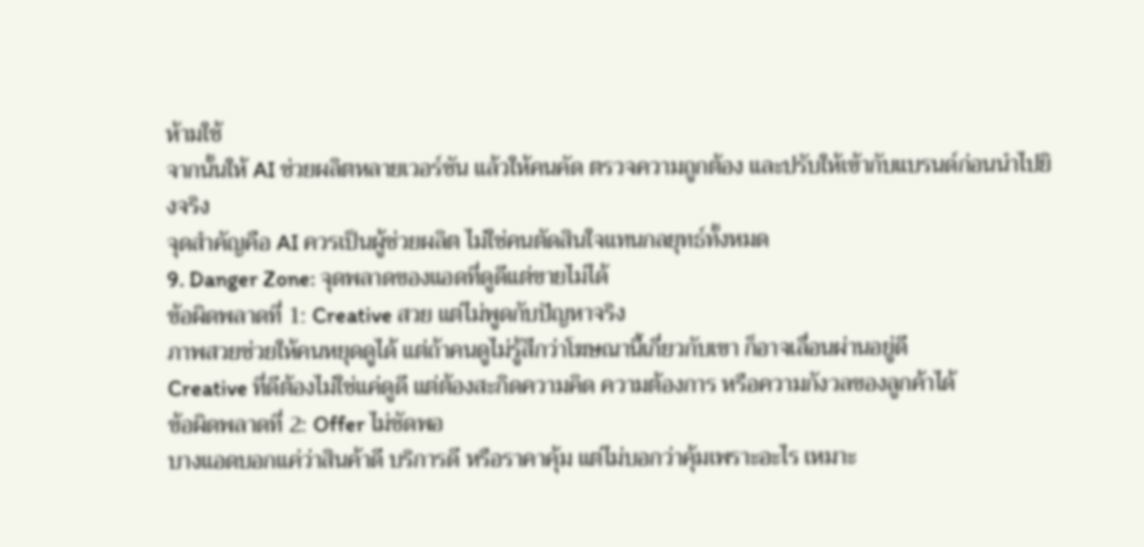ห้ามใช้
จากนั้นให้ AI ช่วยผลิตหลายเวอร์ชัน แล้วให้คนคัด ตรวจความถูกต้อง และปรับให้เข้ากับแบรนด์ก่อนนำไปยิงจริง
จุดสำคัญคือ AI ควรเป็นผู้ช่วยผลิต ไม่ใช่คนตัดสินใจแทนกลยุทธ์ทั้งหมด
9. Danger Zone: จุดพลาดของแอดที่ดูดีแต่ขายไม่ได้
ข้อผิดพลาดที่ 1: Creative สวย แต่ไม่พูดกับปัญหาจริง
ภาพสวยช่วยให้คนหยุดดูได้ แต่ถ้าคนดูไม่รู้สึกว่าโฆษณานี้เกี่ยวกับเขา ก็อาจเลื่อนผ่านอยู่ดี
Creative ที่ดีต้องไม่ใช่แค่ดูดี แต่ต้องสะกิดความคิด ความต้องการ หรือความกังวลของลูกค้าได้
ข้อผิดพลาดที่ 2: Offer ไม่ชัดพอ
บางแอดบอกแค่ว่าสินค้าดี บริการดี หรือราคาคุ้ม แต่ไม่บอกว่าคุ้มเพราะอะไร เหมาะ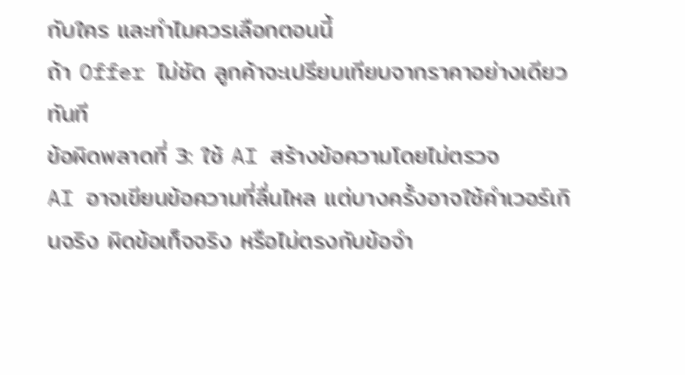กับใคร และทำไมควรเลือกตอนนี้
ถ้า Offer ไม่ชัด ลูกค้าจะเปรียบเทียบจากราคาอย่างเดียวทันที
ข้อผิดพลาดที่ 3: ใช้ AI สร้างข้อความโดยไม่ตรวจ
AI อาจเขียนข้อความที่ลื่นไหล แต่บางครั้งอาจใช้คำเวอร์เกินจริง ผิดข้อเท็จจริง หรือไม่ตรงกับข้อจำ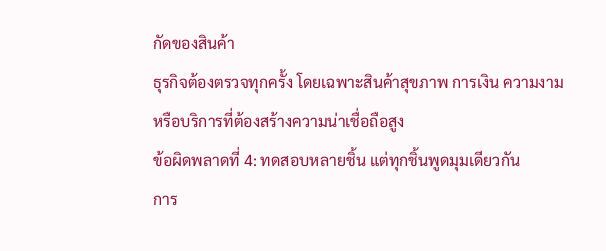กัดของสินค้า
ธุรกิจต้องตรวจทุกครั้ง โดยเฉพาะสินค้าสุขภาพ การเงิน ความงาม หรือบริการที่ต้องสร้างความน่าเชื่อถือสูง
ข้อผิดพลาดที่ 4: ทดสอบหลายชิ้น แต่ทุกชิ้นพูดมุมเดียวกัน
การ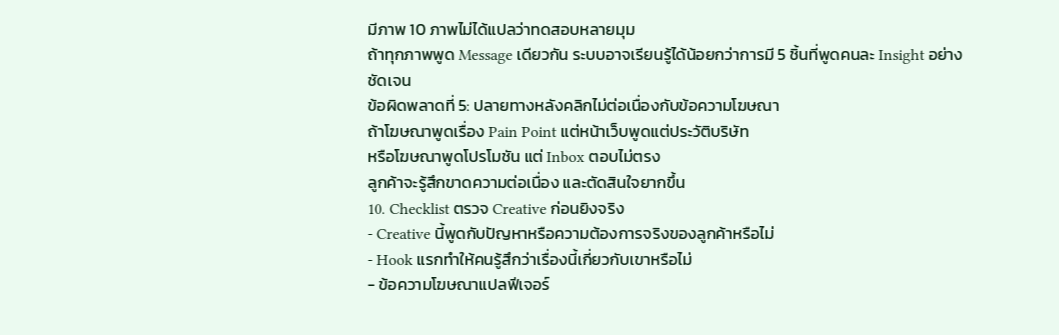มีภาพ 10 ภาพไม่ได้แปลว่าทดสอบหลายมุม
ถ้าทุกภาพพูด Message เดียวกัน ระบบอาจเรียนรู้ได้น้อยกว่าการมี 5 ชิ้นที่พูดคนละ Insight อย่างชัดเจน
ข้อผิดพลาดที่ 5: ปลายทางหลังคลิกไม่ต่อเนื่องกับข้อความโฆษณา
ถ้าโฆษณาพูดเรื่อง Pain Point แต่หน้าเว็บพูดแต่ประวัติบริษัท
หรือโฆษณาพูดโปรโมชัน แต่ Inbox ตอบไม่ตรง
ลูกค้าจะรู้สึกขาดความต่อเนื่อง และตัดสินใจยากขึ้น
10. Checklist ตรวจ Creative ก่อนยิงจริง
- Creative นี้พูดกับปัญหาหรือความต้องการจริงของลูกค้าหรือไม่
- Hook แรกทำให้คนรู้สึกว่าเรื่องนี้เกี่ยวกับเขาหรือไม่
- ข้อความโฆษณาแปลฟีเจอร์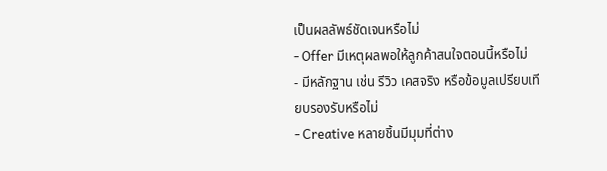เป็นผลลัพธ์ชัดเจนหรือไม่
- Offer มีเหตุผลพอให้ลูกค้าสนใจตอนนี้หรือไม่
- มีหลักฐาน เช่น รีวิว เคสจริง หรือข้อมูลเปรียบเทียบรองรับหรือไม่
- Creative หลายชิ้นมีมุมที่ต่าง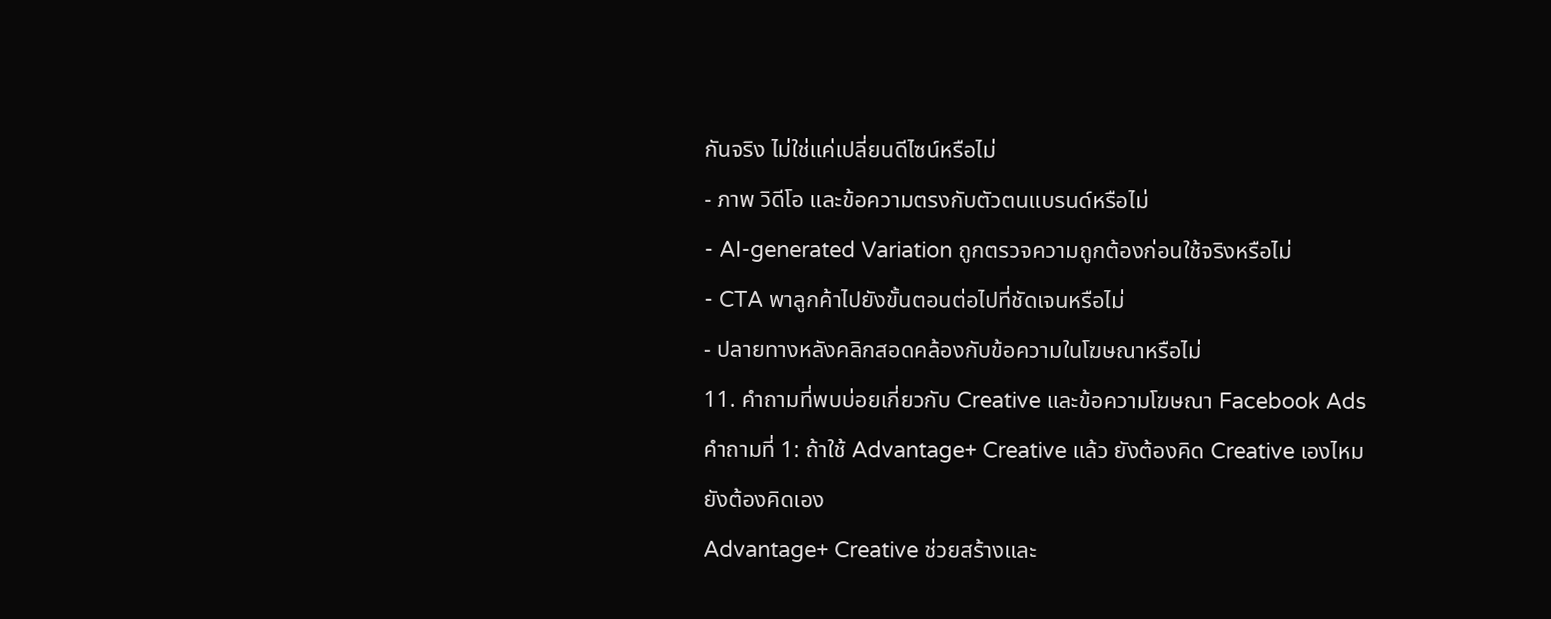กันจริง ไม่ใช่แค่เปลี่ยนดีไซน์หรือไม่
- ภาพ วิดีโอ และข้อความตรงกับตัวตนแบรนด์หรือไม่
- AI-generated Variation ถูกตรวจความถูกต้องก่อนใช้จริงหรือไม่
- CTA พาลูกค้าไปยังขั้นตอนต่อไปที่ชัดเจนหรือไม่
- ปลายทางหลังคลิกสอดคล้องกับข้อความในโฆษณาหรือไม่
11. คำถามที่พบบ่อยเกี่ยวกับ Creative และข้อความโฆษณา Facebook Ads
คำถามที่ 1: ถ้าใช้ Advantage+ Creative แล้ว ยังต้องคิด Creative เองไหม
ยังต้องคิดเอง
Advantage+ Creative ช่วยสร้างและ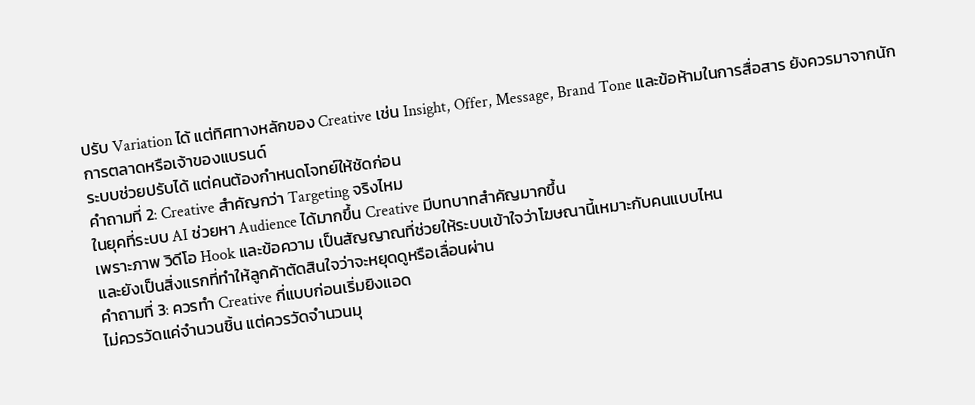ปรับ Variation ได้ แต่ทิศทางหลักของ Creative เช่น Insight, Offer, Message, Brand Tone และข้อห้ามในการสื่อสาร ยังควรมาจากนักการตลาดหรือเจ้าของแบรนด์
ระบบช่วยปรับได้ แต่คนต้องกำหนดโจทย์ให้ชัดก่อน
คำถามที่ 2: Creative สำคัญกว่า Targeting จริงไหม
ในยุคที่ระบบ AI ช่วยหา Audience ได้มากขึ้น Creative มีบทบาทสำคัญมากขึ้น
เพราะภาพ วิดีโอ Hook และข้อความ เป็นสัญญาณที่ช่วยให้ระบบเข้าใจว่าโฆษณานี้เหมาะกับคนแบบไหน
และยังเป็นสิ่งแรกที่ทำให้ลูกค้าตัดสินใจว่าจะหยุดดูหรือเลื่อนผ่าน
คำถามที่ 3: ควรทำ Creative กี่แบบก่อนเริ่มยิงแอด
ไม่ควรวัดแค่จำนวนชิ้น แต่ควรวัดจำนวนมุ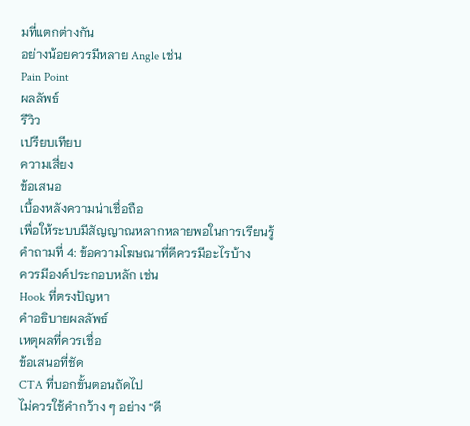มที่แตกต่างกัน
อย่างน้อยควรมีหลาย Angle เช่น
Pain Point
ผลลัพธ์
รีวิว
เปรียบเทียบ
ความเสี่ยง
ข้อเสนอ
เบื้องหลังความน่าเชื่อถือ
เพื่อให้ระบบมีสัญญาณหลากหลายพอในการเรียนรู้
คำถามที่ 4: ข้อความโฆษณาที่ดีควรมีอะไรบ้าง
ควรมีองค์ประกอบหลัก เช่น
Hook ที่ตรงปัญหา
คำอธิบายผลลัพธ์
เหตุผลที่ควรเชื่อ
ข้อเสนอที่ชัด
CTA ที่บอกขั้นตอนถัดไป
ไม่ควรใช้คำกว้าง ๆ อย่าง “ดี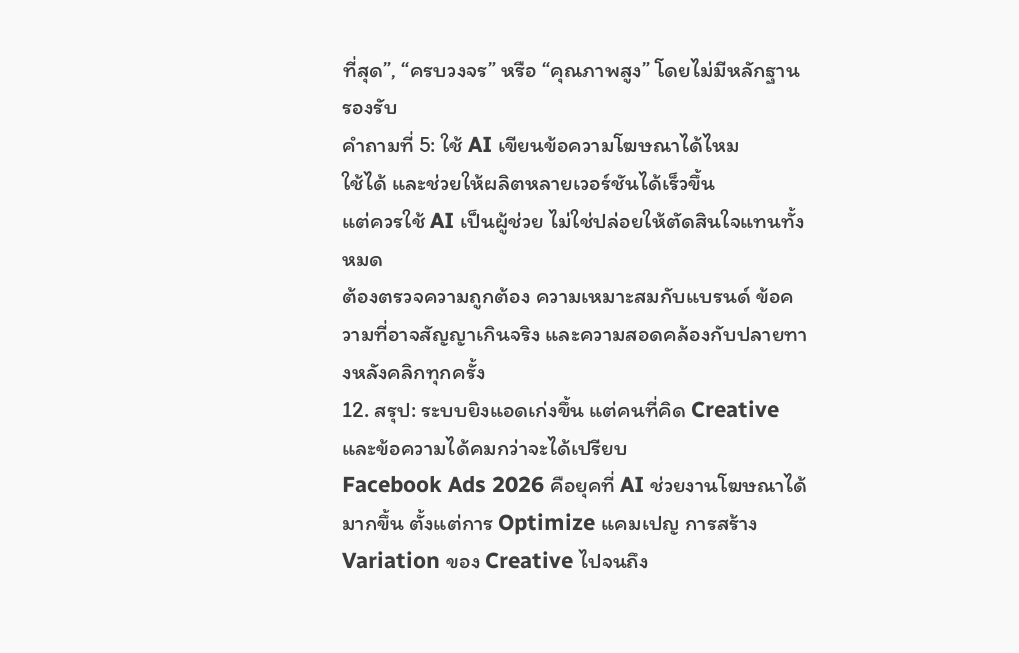ที่สุด”, “ครบวงจร” หรือ “คุณภาพสูง” โดยไม่มีหลักฐานรองรับ
คำถามที่ 5: ใช้ AI เขียนข้อความโฆษณาได้ไหม
ใช้ได้ และช่วยให้ผลิตหลายเวอร์ชันได้เร็วขึ้น
แต่ควรใช้ AI เป็นผู้ช่วย ไม่ใช่ปล่อยให้ตัดสินใจแทนทั้งหมด
ต้องตรวจความถูกต้อง ความเหมาะสมกับแบรนด์ ข้อความที่อาจสัญญาเกินจริง และความสอดคล้องกับปลายทางหลังคลิกทุกครั้ง
12. สรุป: ระบบยิงแอดเก่งขึ้น แต่คนที่คิด Creative และข้อความได้คมกว่าจะได้เปรียบ
Facebook Ads 2026 คือยุคที่ AI ช่วยงานโฆษณาได้มากขึ้น ตั้งแต่การ Optimize แคมเปญ การสร้าง Variation ของ Creative ไปจนถึง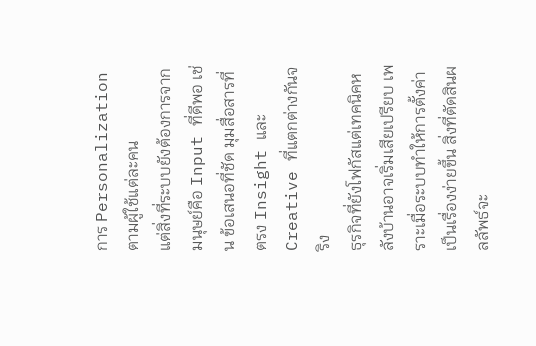การ Personalization ตามผู้ใช้แต่ละคน
แต่สิ่งที่ระบบยังต้องการจากมนุษย์คือ Input ที่ดีพอ เช่น ข้อเสนอที่ชัด มุมสื่อสารที่ตรง Insight และ Creative ที่แตกต่างกันจริง
ธุรกิจที่ยังโฟกัสแต่เทคนิคหลังบ้านอาจเริ่มเสียเปรียบ เพราะเมื่อระบบทำให้การตั้งค่าเป็นเรื่องง่ายขึ้น สิ่งที่ตัดสินผลลัพธ์จะ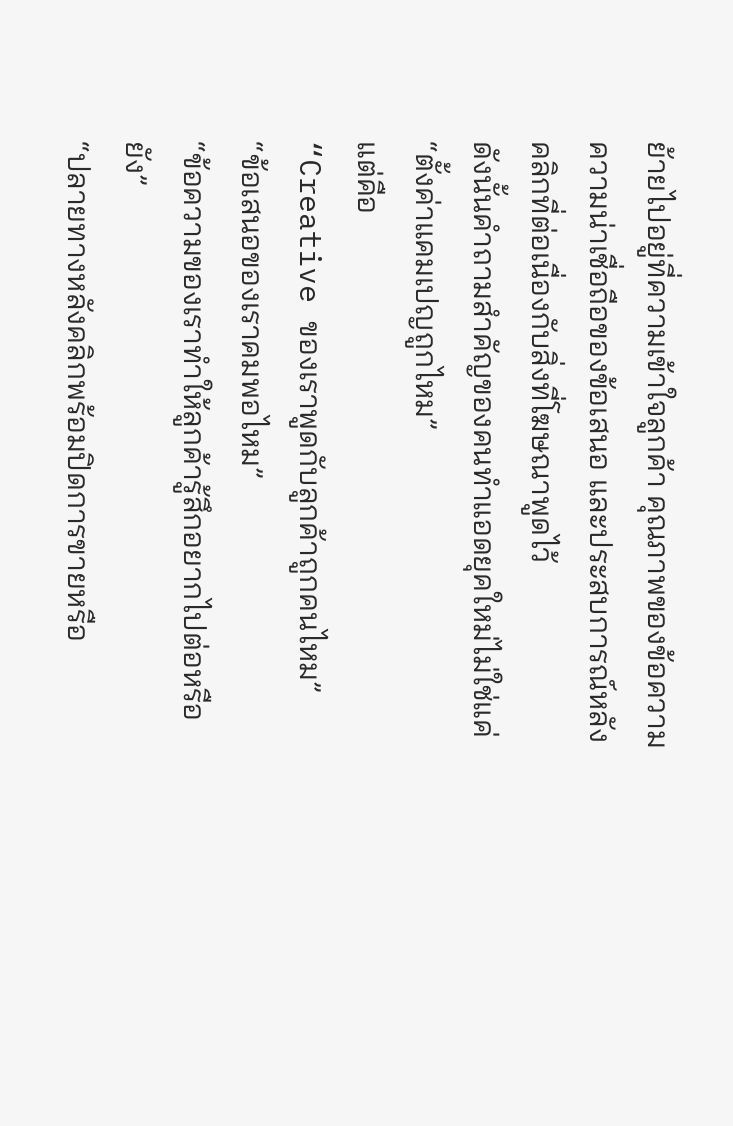ย้ายไปอยู่ที่ความเข้าใจลูกค้า คุณภาพของข้อความ ความน่าเชื่อถือของข้อเสนอ และประสบการณ์หลังคลิกที่ต่อเนื่องกับสิ่งที่โฆษณาพูดไว้
ดังนั้นคำถามสำคัญของคนทำแอดยุคใหม่ไม่ใช่แค่
“ตั้งค่าแคมเปญถูกไหม”
แต่คือ
“Creative ของเราพูดกับลูกค้าถูกคนไหม”
“ข้อเสนอของเราคมพอไหม”
“ข้อความของเราทำให้ลูกค้ารู้สึกอยากไปต่อหรือยัง”
“ปลายทางหลังคลิกพร้อมปิดการขายหรือ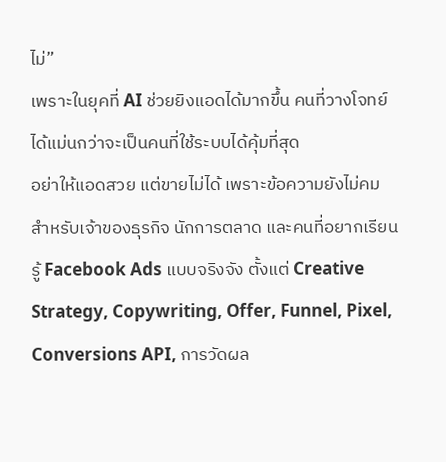ไม่”
เพราะในยุคที่ AI ช่วยยิงแอดได้มากขึ้น คนที่วางโจทย์ได้แม่นกว่าจะเป็นคนที่ใช้ระบบได้คุ้มที่สุด
อย่าให้แอดสวย แต่ขายไม่ได้ เพราะข้อความยังไม่คม
สำหรับเจ้าของธุรกิจ นักการตลาด และคนที่อยากเรียนรู้ Facebook Ads แบบจริงจัง ตั้งแต่ Creative Strategy, Copywriting, Offer, Funnel, Pixel, Conversions API, การวัดผล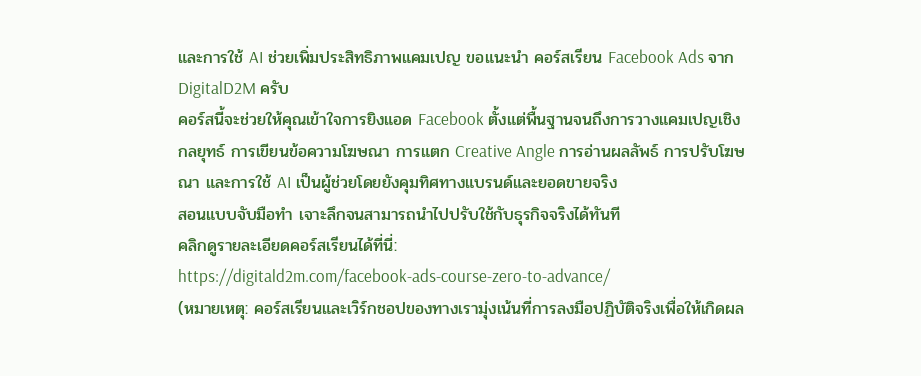และการใช้ AI ช่วยเพิ่มประสิทธิภาพแคมเปญ ขอแนะนำ คอร์สเรียน Facebook Ads จาก DigitalD2M ครับ
คอร์สนี้จะช่วยให้คุณเข้าใจการยิงแอด Facebook ตั้งแต่พื้นฐานจนถึงการวางแคมเปญเชิงกลยุทธ์ การเขียนข้อความโฆษณา การแตก Creative Angle การอ่านผลลัพธ์ การปรับโฆษณา และการใช้ AI เป็นผู้ช่วยโดยยังคุมทิศทางแบรนด์และยอดขายจริง
สอนแบบจับมือทำ เจาะลึกจนสามารถนำไปปรับใช้กับธุรกิจจริงได้ทันที
คลิกดูรายละเอียดคอร์สเรียนได้ที่นี่:
https://digitald2m.com/facebook-ads-course-zero-to-advance/
(หมายเหตุ: คอร์สเรียนและเวิร์กชอปของทางเรามุ่งเน้นที่การลงมือปฏิบัติจริงเพื่อให้เกิดผล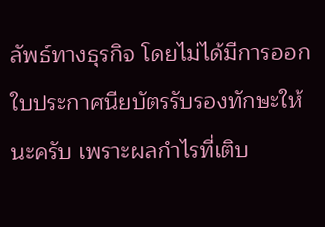ลัพธ์ทางธุรกิจ โดยไม่ได้มีการออกใบประกาศนียบัตรรับรองทักษะให้นะครับ เพราะผลกำไรที่เติบ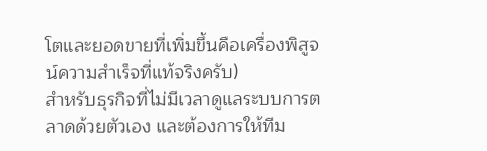โตและยอดขายที่เพิ่มขึ้นคือเครื่องพิสูจน์ความสำเร็จที่แท้จริงครับ)
สำหรับธุรกิจที่ไม่มีเวลาดูแลระบบการตลาดด้วยตัวเอง และต้องการให้ทีม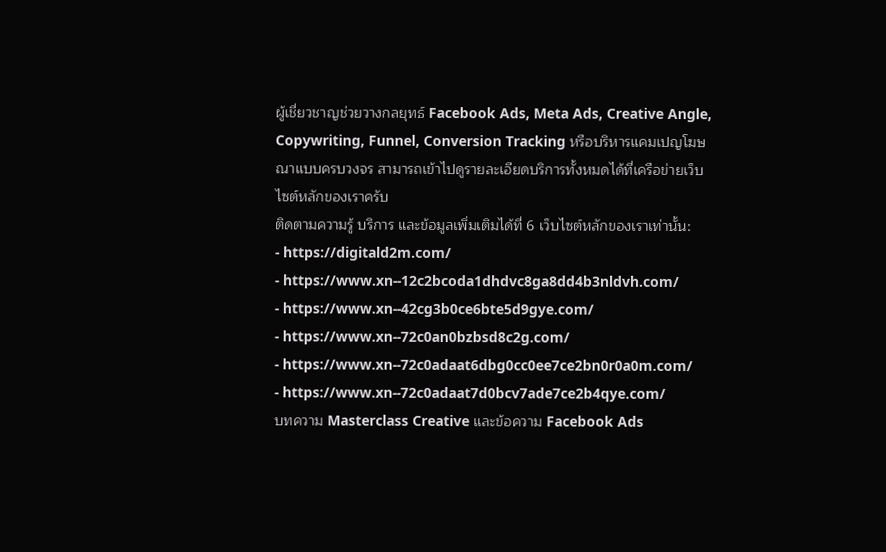ผู้เชี่ยวชาญช่วยวางกลยุทธ์ Facebook Ads, Meta Ads, Creative Angle, Copywriting, Funnel, Conversion Tracking หรือบริหารแคมเปญโฆษณาแบบครบวงจร สามารถเข้าไปดูรายละเอียดบริการทั้งหมดได้ที่เครือข่ายเว็บไซต์หลักของเราครับ
ติดตามความรู้ บริการ และข้อมูลเพิ่มเติมได้ที่ 6 เว็บไซต์หลักของเราเท่านั้น:
- https://digitald2m.com/
- https://www.xn--12c2bcoda1dhdvc8ga8dd4b3nldvh.com/
- https://www.xn--42cg3b0ce6bte5d9gye.com/
- https://www.xn--72c0an0bzbsd8c2g.com/
- https://www.xn--72c0adaat6dbg0cc0ee7ce2bn0r0a0m.com/
- https://www.xn--72c0adaat7d0bcv7ade7ce2b4qye.com/
บทความ Masterclass Creative และข้อความ Facebook Ads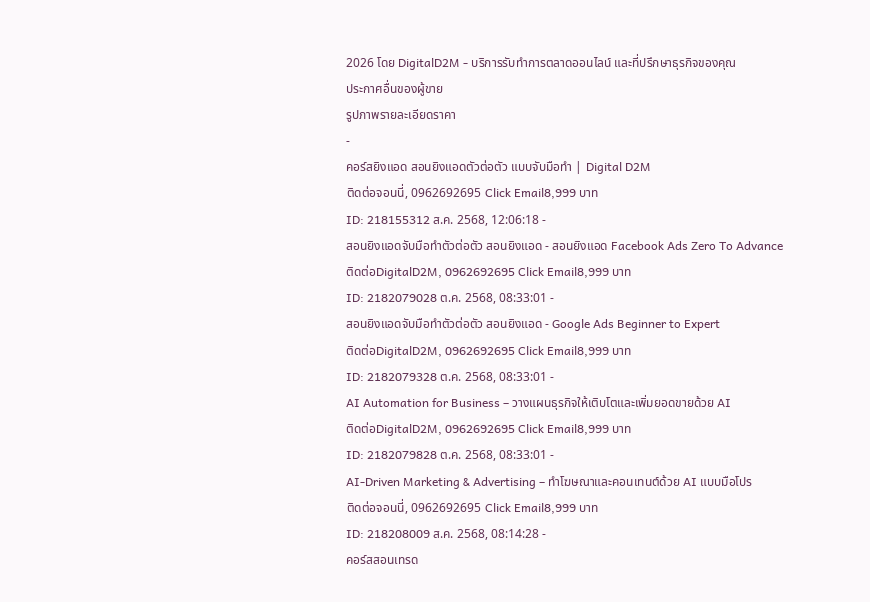2026 โดย DigitalD2M - บริการรับทำการตลาดออนไลน์ และที่ปรึกษาธุรกิจของคุณ
ประกาศอื่นของผู้ขาย
รูปภาพรายละเอียดราคา
-
คอร์สยิงแอด สอนยิงแอดตัวต่อตัว แบบจับมือทำ | Digital D2M
ติดต่อจอนนี่, 0962692695 Click Email8,999 บาท
ID: 218155312 ส.ค. 2568, 12:06:18 -
สอนยิงแอดจับมือทำตัวต่อตัว สอนยิงแอด - สอนยิงแอด Facebook Ads Zero To Advance
ติดต่อDigitalD2M, 0962692695 Click Email8,999 บาท
ID: 2182079028 ต.ค. 2568, 08:33:01 -
สอนยิงแอดจับมือทำตัวต่อตัว สอนยิงแอด - Google Ads Beginner to Expert
ติดต่อDigitalD2M, 0962692695 Click Email8,999 บาท
ID: 2182079328 ต.ค. 2568, 08:33:01 -
AI Automation for Business – วางแผนธุรกิจให้เติบโตและเพิ่มยอดขายด้วย AI
ติดต่อDigitalD2M, 0962692695 Click Email8,999 บาท
ID: 2182079828 ต.ค. 2568, 08:33:01 -
AI-Driven Marketing & Advertising – ทำโฆษณาและคอนเทนต์ด้วย AI แบบมือโปร
ติดต่อจอนนี่, 0962692695 Click Email8,999 บาท
ID: 218208009 ส.ค. 2568, 08:14:28 -
คอร์สสอนเทรด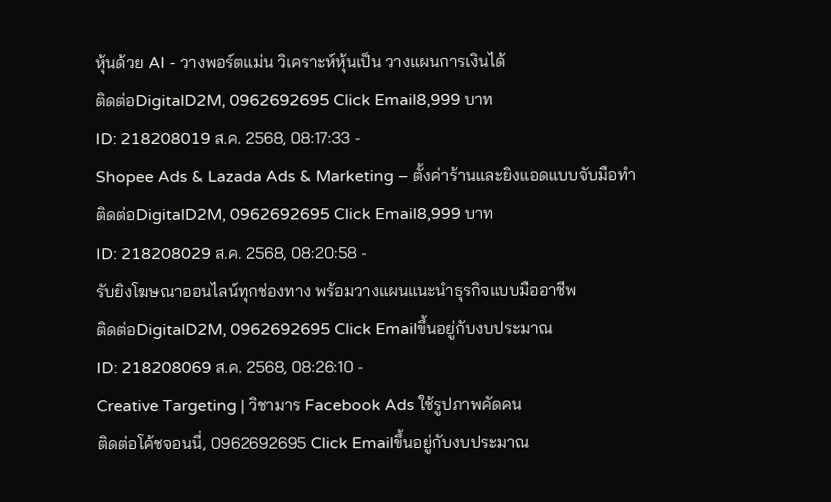หุ้นด้วย AI - วางพอร์ตแม่น วิเคราะห์หุ้นเป็น วางแผนการเงินได้
ติดต่อDigitalD2M, 0962692695 Click Email8,999 บาท
ID: 218208019 ส.ค. 2568, 08:17:33 -
Shopee Ads & Lazada Ads & Marketing – ตั้งค่าร้านและยิงแอดแบบจับมือทำ
ติดต่อDigitalD2M, 0962692695 Click Email8,999 บาท
ID: 218208029 ส.ค. 2568, 08:20:58 -
รับยิงโฆษณาออนไลน์ทุกช่องทาง พร้อมวางแผนแนะนำธุรกิจแบบมืออาชีพ
ติดต่อDigitalD2M, 0962692695 Click Emailขึ้นอยู่กับงบประมาณ
ID: 218208069 ส.ค. 2568, 08:26:10 -
Creative Targeting | วิชามาร Facebook Ads ใช้รูปภาพคัดคน
ติดต่อโค้ชจอนนี่, 0962692695 Click Emailขึ้นอยู่กับงบประมาณ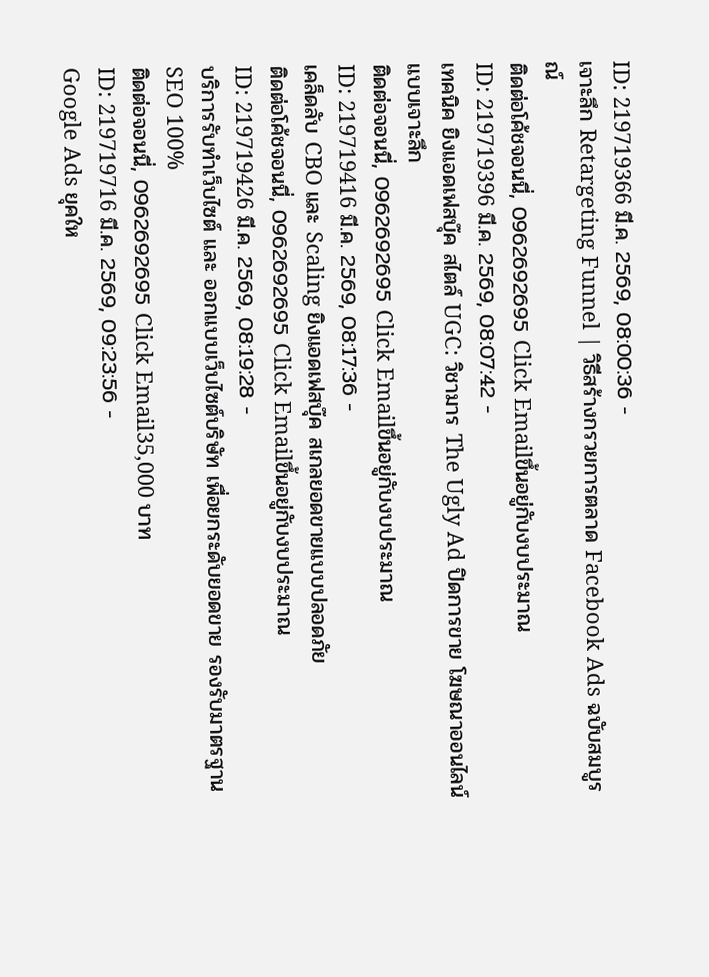ID: 219719366 มี.ค. 2569, 08:00:36 -
เจาะลึก Retargeting Funnel | วิธีสร้างกรวยการตลาด Facebook Ads ฉบับสมบูรณ์
ติดต่อโค้ชจอนนี่, 0962692695 Click Emailขึ้นอยู่กับงบประมาณ
ID: 219719396 มี.ค. 2569, 08:07:42 -
เทคนิค ยิงแอดเฟสบุ๊ค สไตล์ UGC: วิชามาร The Ugly Ad ปิดการขาย โฆษณาออนไลน์ แบบเจาะลึก
ติดต่อจอนนี่, 0962692695 Click Emailขึ้นอยู่กับงบประมาณ
ID: 219719416 มี.ค. 2569, 08:17:36 -
เคล็ดลับ CBO และ Scaling ยิงแอดเฟสบุ๊ค สเกลยอดขายแบบปลอดภัย
ติดต่อโค้ชจอนนี่, 0962692695 Click Emailขึ้นอยู่กับงบประมาณ
ID: 219719426 มี.ค. 2569, 08:19:28 -
บริการรับทำเว็บไซต์ และ ออกแบบเว็บไซต์บริษัท เพื่อยกระดับยอดขาย รองรับมาตรฐาน SEO 100%
ติดต่อจอนนี่, 0962692695 Click Email35,000 บาท
ID: 219719716 มี.ค. 2569, 09:23:56 -
Google Ads ยุคให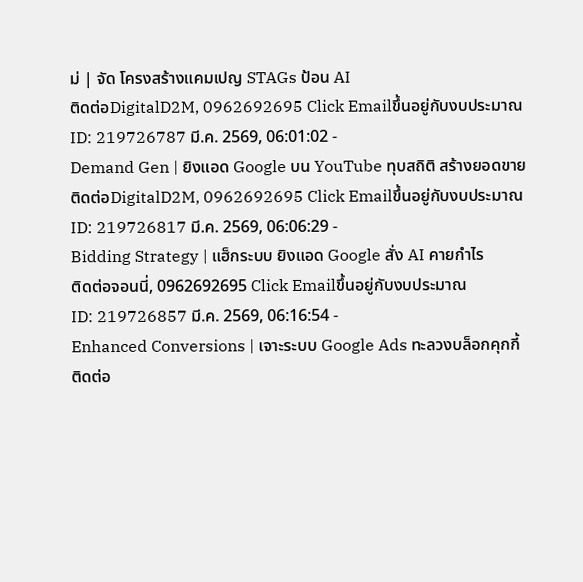ม่ | จัด โครงสร้างแคมเปญ STAGs ป้อน AI
ติดต่อDigitalD2M, 0962692695 Click Emailขึ้นอยู่กับงบประมาณ
ID: 219726787 มี.ค. 2569, 06:01:02 -
Demand Gen | ยิงแอด Google บน YouTube ทุบสถิติ สร้างยอดขาย
ติดต่อDigitalD2M, 0962692695 Click Emailขึ้นอยู่กับงบประมาณ
ID: 219726817 มี.ค. 2569, 06:06:29 -
Bidding Strategy | แฮ็กระบบ ยิงแอด Google สั่ง AI คายกำไร
ติดต่อจอนนี่, 0962692695 Click Emailขึ้นอยู่กับงบประมาณ
ID: 219726857 มี.ค. 2569, 06:16:54 -
Enhanced Conversions | เจาะระบบ Google Ads ทะลวงบล็อกคุกกี้
ติดต่อ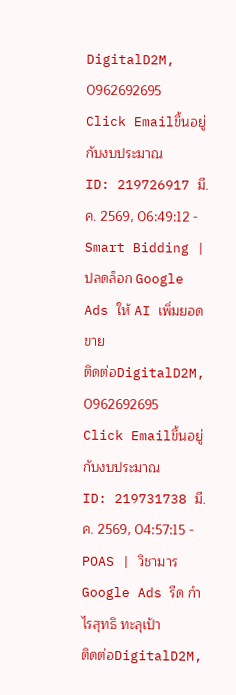DigitalD2M, 0962692695 Click Emailขึ้นอยู่กับงบประมาณ
ID: 219726917 มี.ค. 2569, 06:49:12 -
Smart Bidding | ปลดล็อก Google Ads ให้ AI เพิ่มยอดขาย
ติดต่อDigitalD2M, 0962692695 Click Emailขึ้นอยู่กับงบประมาณ
ID: 219731738 มี.ค. 2569, 04:57:15 -
POAS | วิชามาร Google Ads รีด กำไรสุทธิ ทะลุเป้า
ติดต่อDigitalD2M,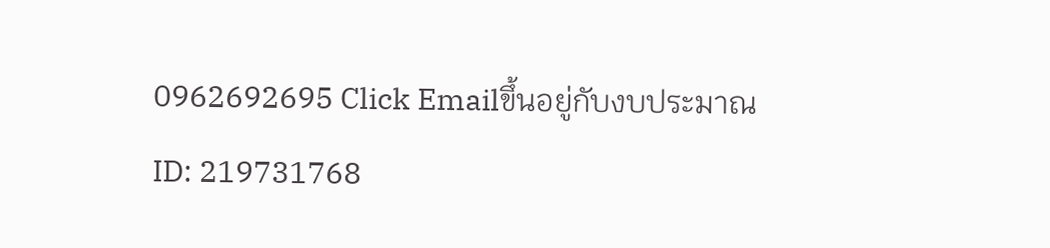0962692695 Click Emailขึ้นอยู่กับงบประมาณ
ID: 219731768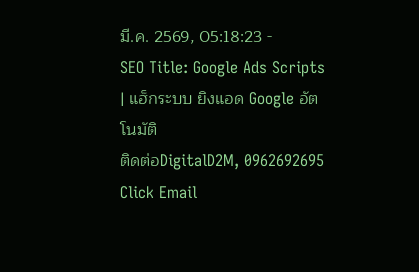มี.ค. 2569, 05:18:23 -
SEO Title: Google Ads Scripts | แฮ็กระบบ ยิงแอด Google อัตโนมัติ
ติดต่อDigitalD2M, 0962692695 Click Email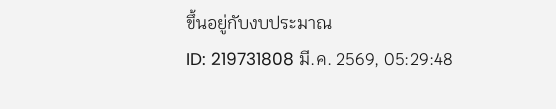ขึ้นอยู่กับงบประมาณ
ID: 219731808 มี.ค. 2569, 05:29:48